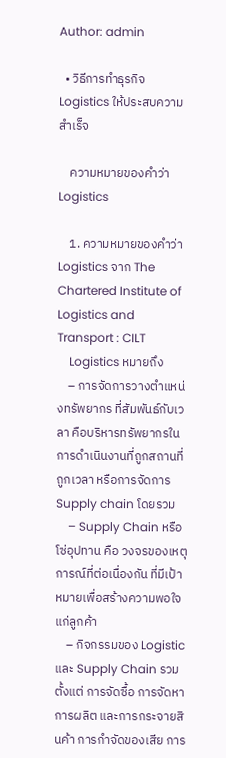Author: admin

  • วิธีการทำธุรกิจ Logistics ให้ประสบความสำเร็จ

    ความหมายของคำว่า Logistics

    1. ความหมายของคำว่า Logistics จาก The Chartered Institute of Logistics and Transport : CILT
    Logistics หมายถึง
    – การจัดการวางตำแหน่งทรัพยากร ที่สัมพันธ์กับเวลา คือบริหารทรัพยากรในการดำเนินงานที่ถูกสถานที่ ถูกเวลา หรือการจัดการ Supply chain โดยรวม
    – Supply Chain หรือโซ่อุปทาน คือ วงจรของเหตุการณ์ที่ต่อเนื่องกัน ที่มีเป้าหมายเพื่อสร้างความพอใจแก่ลูกค้า
    – กิจกรรมของ Logistic และ Supply Chain รวมตั้งแต่ การจัดซื้อ การจัดหา การผลิต และการกระจายสินค้า การกำจัดของเสีย การ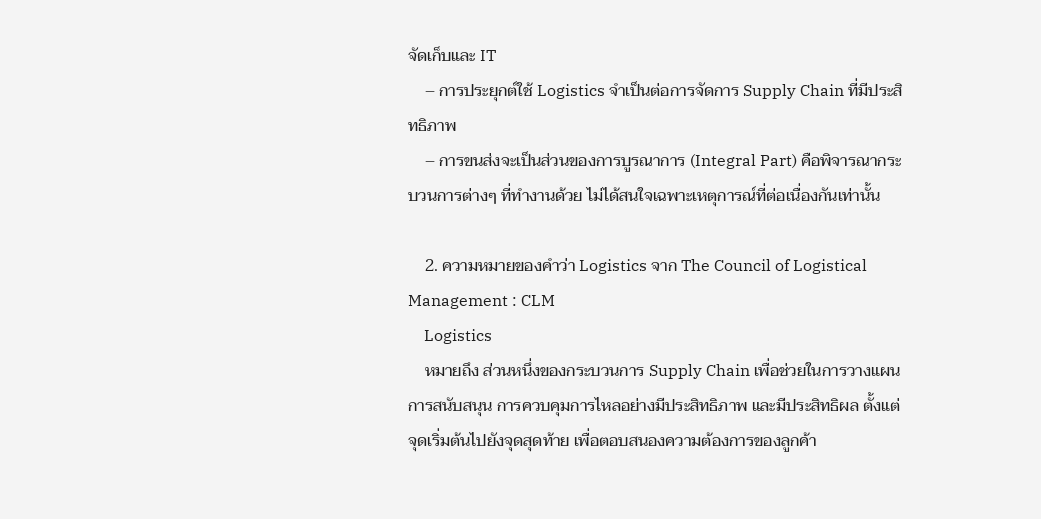จัดเก็บและ IT
    – การประยุกต์ใช้ Logistics จำเป็นต่อการจัดการ Supply Chain ที่มีประสิทธิภาพ
    – การขนส่งจะเป็นส่วนของการบูรณาการ (Integral Part) คือพิจารณากระบวนการต่างๆ ที่ทำงานด้วย ไม่ได้สนใจเฉพาะเหตุการณ์ที่ต่อเนื่องกันเท่านั้น

    2. ความหมายของคำว่า Logistics จาก The Council of Logistical Management : CLM
    Logistics
    หมายถึง ส่วนหนึ่งของกระบวนการ Supply Chain เพื่อช่วยในการวางแผน การสนับสนุน การควบคุมการไหลอย่างมีประสิทธิภาพ และมีประสิทธิผล ตั้งแต่จุดเริ่มต้นไปยังจุดสุดท้าย เพื่อตอบสนองความต้องการของลูกค้า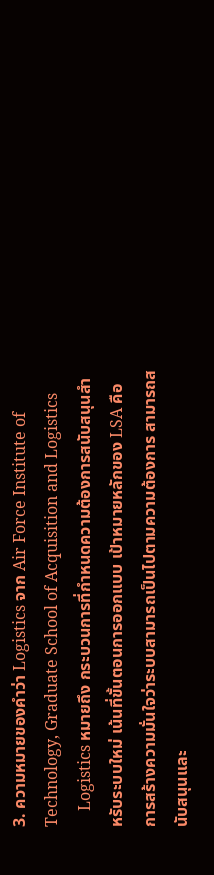3. ความหมายของคำว่า Logistics จาก Air Force Institute of Technology, Graduate School of Acquisition and Logistics
    Logistics หมายถึง กระบวนการที่กำหนดความต้องการสนับสนุนสำหรับระบบใหม่ เน้นที่ขั้นตอนการออกแบบ เป้าหมายหลักของ LSA คือ การสร้างความมั่นใจว่าระบบสามารถเป็นไปตามความต้องการ สามารถสนับสนุนและ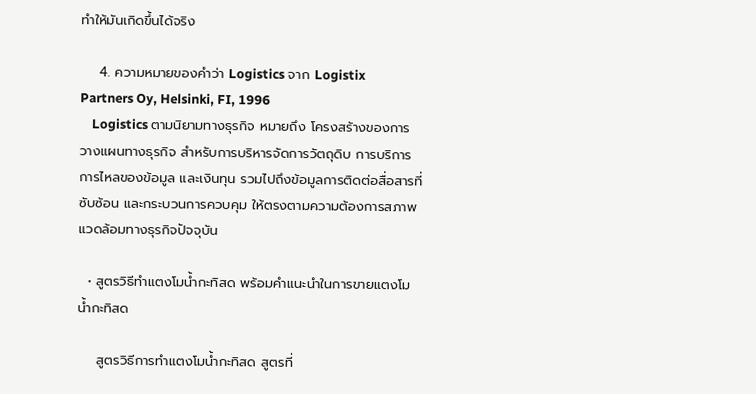ทำให้มันเกิดขึ้นได้จริง

    4. ความหมายของคำว่า Logistics จาก Logistix Partners Oy, Helsinki, FI, 1996
    Logistics ตามนิยามทางธุรกิจ หมายถึง โครงสร้างของการวางแผนทางธุรกิจ สำหรับการบริหารจัดการวัตถุดิบ การบริการการไหลของข้อมูล และเงินทุน รวมไปถึงข้อมูลการติดต่อสื่อสารที่ซับซ้อน และกระบวนการควบคุม ให้ตรงตามความต้องการสภาพแวดล้อมทางธุรกิจปัจจุบัน

  • สูตรวิธีทำแตงโมน้ำกะทิสด พร้อมคำแนะนำในการขายแตงโมน้ำกะทิสด

    สูตรวิธีการทำแตงโมน้ำกะทิสด สูตรที่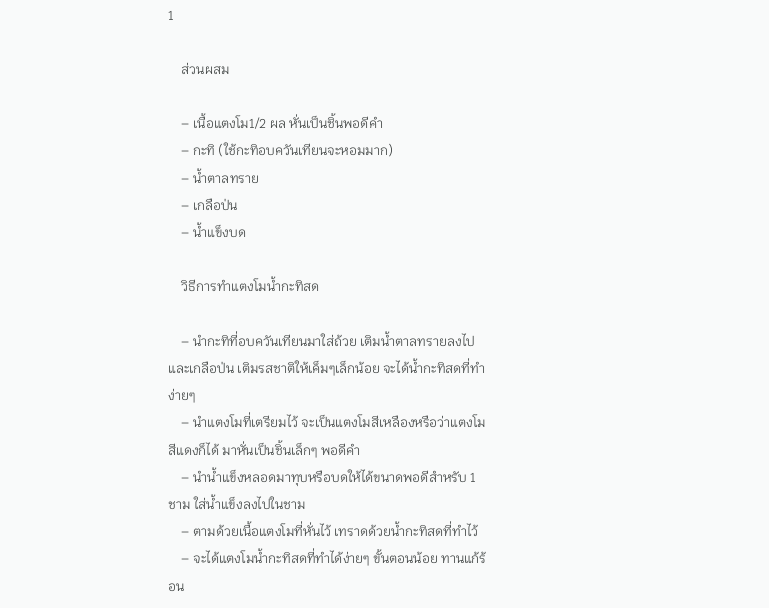1

    ส่วนผสม

    – เนื้อแตงโม1/2 ผล หั่นเป็นชิ้นพอดีคำ
    – กะทิ (ใช้กะทิอบควันเทียนจะหอมมาก)
    – น้ำตาลทราย
    – เกลือป่น
    – น้ำแข็งบด

    วิธีการทำแตงโมน้ำกะทิสด

    – นำกะทิที่อบควันเทียนมาใส่ถ้วย เติมน้ำตาลทรายลงไปและเกลือป่น เติมรสชาติให้เค็มๆเล็กน้อย จะได้น้ำกะทิสดที่ทำง่ายๆ
    – นำแตงโมที่เตรียมไว้ จะเป็นแตงโมสีเหลืองหรือว่าแตงโมสีแดงก็ได้ มาหั่นเป็นชิ้นเล็กๆ พอดีคำ
    – นำน้ำแข็งหลอดมาทุบหรือบดให้ได้ขนาดพอดีสำหรับ 1 ชาม ใส่น้ำแข็งลงไปในชาม
    – ตามด้วยเนื้อแตงโมที่หั่นไว้ เทราดด้วยน้ำกะทิสดที่ทำไว้
    – จะได้แตงโมน้ำกะทิสดที่ทำได้ง่ายๆ ขั้นตอนน้อย ทานแก้ร้อน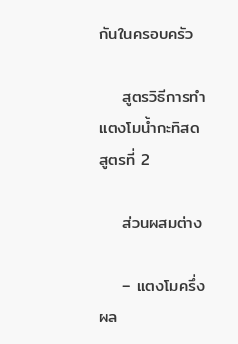กันในครอบครัว

    สูตรวิธีการทำแตงโมน้ำกะทิสด สูตรที่ 2

    ส่วนผสมต่าง

    – แตงโมครึ่งผล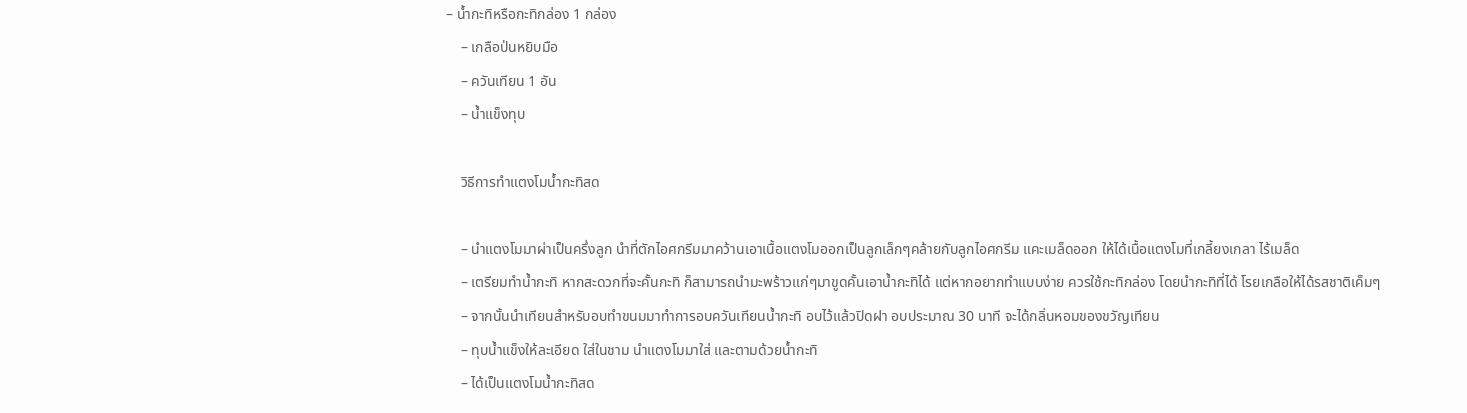– น้ำกะทิหรือกะทิกล่อง 1 กล่อง
    – เกลือป่นหยิบมือ
    – ควันเทียน 1 อัน
    – น้ำแข็งทุบ

    วิธีการทำแตงโมน้ำกะทิสด

    – นำแตงโมมาผ่าเป็นครึ่งลูก นำที่ตักไอศกรีมมาคว้านเอาเนื้อแตงโมออกเป็นลูกเล็กๆคล้ายกับลูกไอศกรีม แคะเมล็ดออก ให้ได้เนื้อแตงโมที่เกลี้ยงเกลา ไร้เมล็ด
    – เตรียมทำน้ำกะทิ หากสะดวกที่จะคั้นกะทิ ก็สามารถนำมะพร้าวแก่ๆมาขูดคั้นเอาน้ำกะทิได้ แต่หากอยากทำแบบง่าย ควรใช้กะทิกล่อง โดยนำกะทิที่ได้ โรยเกลือให้ได้รสชาติเค็มๆ
    – จากนั้นนำเทียนสำหรับอบทำขนมมาทำการอบควันเทียนน้ำกะทิ อบไว้แล้วปิดฝา อบประมาณ 30 นาที จะได้กลิ่นหอมของขวัญเทียน
    – ทุบน้ำแข็งให้ละเอียด ใส่ในชาม นำแตงโมมาใส่ และตามด้วยน้ำกะทิ
    – ได้เป็นแตงโมน้ำกะทิสด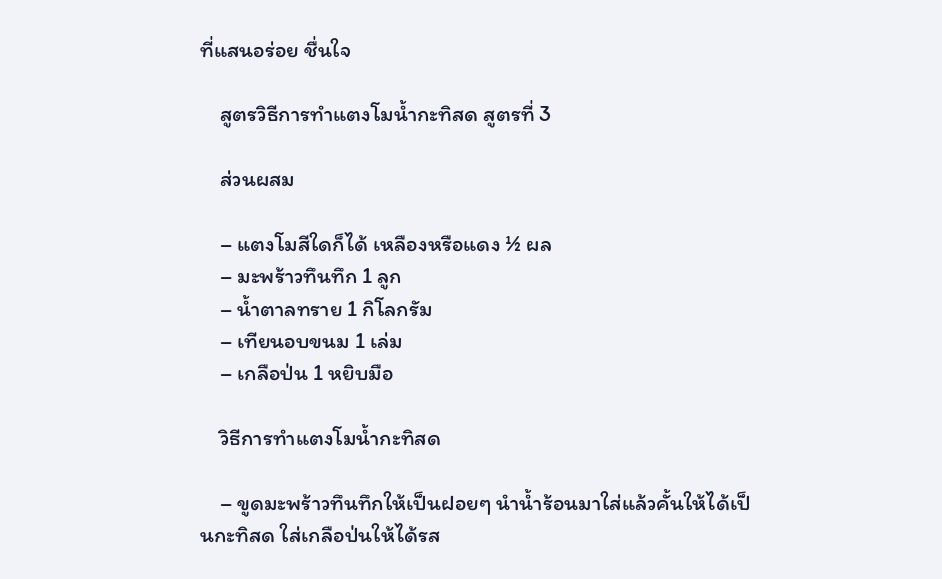ที่แสนอร่อย ชื่นใจ

    สูตรวิธีการทำแตงโมน้ำกะทิสด สูตรที่ 3

    ส่วนผสม

    – แตงโมสีใดก็ได้ เหลืองหรือแดง ½ ผล
    – มะพร้าวทึนทึก 1 ลูก
    – น้ำตาลทราย 1 กิโลกรัม
    – เทียนอบขนม 1 เล่ม
    – เกลือป่น 1 หยิบมือ

    วิธีการทำแตงโมน้ำกะทิสด

    – ขูดมะพร้าวทึนทึกให้เป็นฝอยๆ นำน้ำร้อนมาใส่แล้วคั้นให้ได้เป็นกะทิสด ใส่เกลือป่นให้ได้รส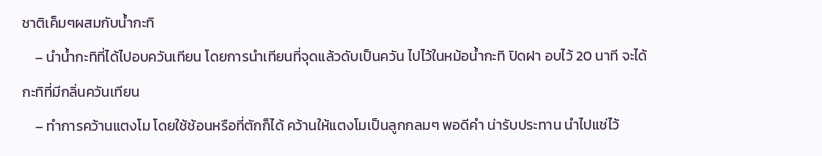ชาติเค็มๆผสมกับน้ำกะทิ
    – นำน้ำกะทิที่ได้ไปอบควันเทียน โดยการนำเทียนที่จุดแล้วดับเป็นควัน ไปไว้ในหม้อน้ำกะทิ ปิดฝา อบไว้ 20 นาที จะได้กะทิที่มีกลิ่นควันเทียน
    – ทำการคว้านแตงโม โดยใช้ช้อนหรือที่ตักก็ได้ คว้านให้แตงโมเป็นลูกกลมๆ พอดีคำ น่ารับประทาน นำไปแช่ไว้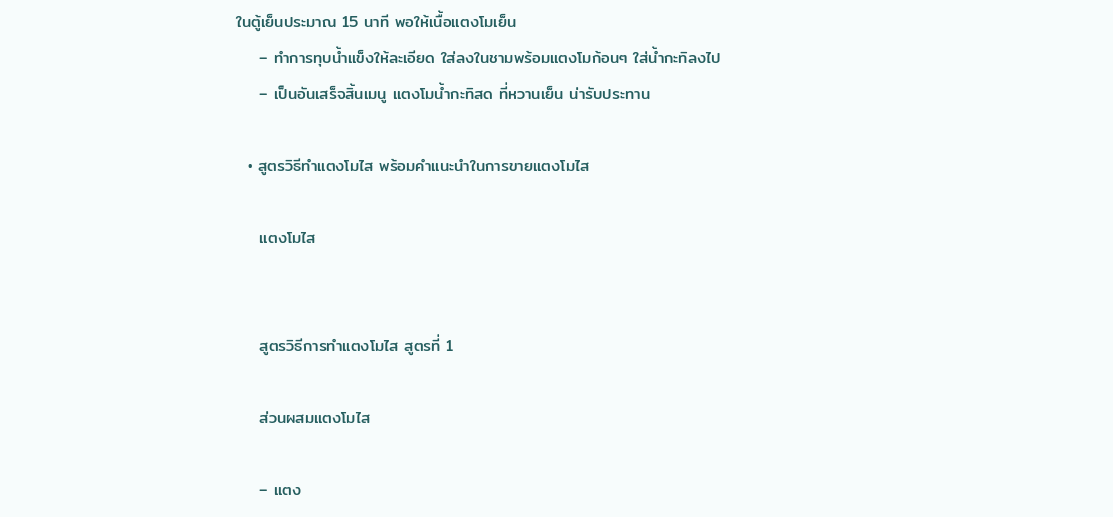ในตู้เย็นประมาณ 15 นาที พอให้เนื้อแตงโมเย็น
    – ทำการทุบน้ำแข็งให้ละเอียด ใส่ลงในชามพร้อมแตงโมก้อนๆ ใส่น้ำกะทิลงไป
    – เป็นอันเสร็จสิ้นเมนู แตงโมน้ำกะทิสด ที่หวานเย็น น่ารับประทาน

  • สูตรวิธีทำแตงโมไส พร้อมคำแนะนำในการขายแตงโมไส

    แตงโมไส


    สูตรวิธีการทำแตงโมไส สูตรที่ 1

    ส่วนผสมแตงโมไส

    – แตง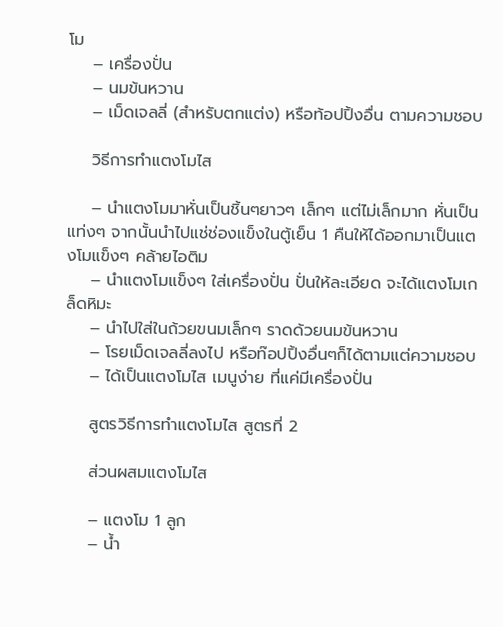โม
    – เครื่องปั่น
    – นมข้นหวาน
    – เม็ดเจลลี่ (สำหรับตกแต่ง) หรือท้อปปิ้งอื่น ตามความชอบ

    วิธีการทำแตงโมไส

    – นำแตงโมมาหั่นเป็นชิ้นๆยาวๆ เล็กๆ แต่ไม่เล็กมาก หั่นเป็นแท่งๆ จากนั้นนำไปแช่ช่องแข็งในตู้เย็น 1 คืนให้ได้ออกมาเป็นแตงโมแข็งๆ คล้ายไอติม
    – นำแตงโมแข็งๆ ใส่เครื่องปั่น ปั่นให้ละเอียด จะได้แตงโมเกล็ดหิมะ
    – นำไปใส่ในถ้วยขนมเล็กๆ ราดด้วยนมข้นหวาน
    – โรยเม็ดเจลลี่ลงไป หรือท๊อปปิ้งอื่นๆก็ได้ตามแต่ความชอบ
    – ได้เป็นแตงโมไส เมนูง่าย ที่แค่มีเครื่องปั่น

    สูตรวิธีการทำแตงโมไส สูตรที่ 2

    ส่วนผสมแตงโมไส

    – แตงโม 1 ลูก
    – น้ำ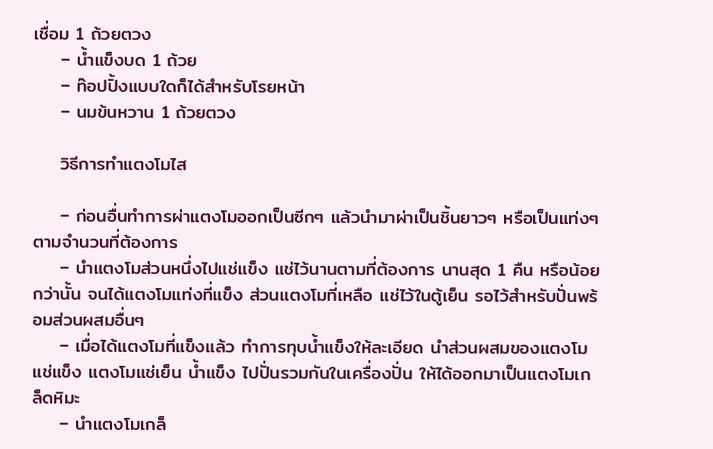เชื่อม 1 ถ้วยตวง
    – น้ำแข็งบด 1 ถ้วย
    – ท๊อปปิ้งแบบใดก็ได้สำหรับโรยหน้า
    – นมข้นหวาน 1 ถ้วยตวง

    วิธีการทำแตงโมไส

    – ก่อนอื่นทำการผ่าแตงโมออกเป็นซีกๆ แล้วนำมาผ่าเป็นชิ้นยาวๆ หรือเป็นแท่งๆ ตามจำนวนที่ต้องการ
    – นำแตงโมส่วนหนึ่งไปแช่แข็ง แช่ไว้นานตามที่ต้องการ นานสุด 1 คืน หรือน้อยกว่านั้น จนได้แตงโมแท่งที่แข็ง ส่วนแตงโมที่เหลือ แช่ไว้ในตู้เย็น รอไว้สำหรับปั่นพร้อมส่วนผสมอื่นๆ
    – เมื่อได้แตงโมที่แข็งแล้ว ทำการทุบน้ำแข็งให้ละเอียด นำส่วนผสมของแตงโมแช่แข็ง แตงโมแช่เย็น น้ำแข็ง ไปปั่นรวมกันในเครื่องปั่น ให้ได้ออกมาเป็นแตงโมเกล็ดหิมะ
    – นำแตงโมเกล็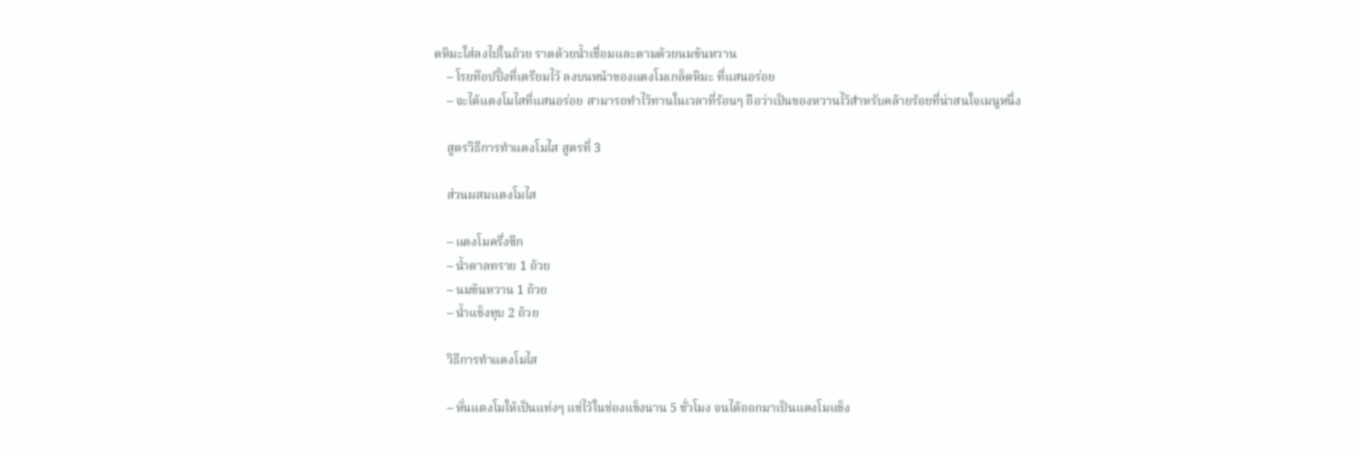ดหิมะใส่ลงไปในถ้วย ราดด้วยน้ำเชื่อมและตามด้วยนมข้นหวาน
    – โรยท๊อปปิ้งที่เตรียมไว้ ลงบนหน้าของแตงโมเกล็ดหิมะ ที่แสนอร่อย
    – จะได้แตงโมไสที่แสนอร่อย สามารถทำไว้ทานในเวลาที่ร้อนๆ ถือว่าเป็นของหวานไว้สำหรับคล้ายร้อยที่น่าสนใจเมนูหนึ่ง

    สูตรวิธีการทำแตงโมไส สูตรที่ 3

    ส่วนผสมแตงโมไส

    – แตงโมครึ่งซีก
    – น้ำตาลทราย 1 ถ้วย
    – นมข้นหวาน 1 ถ้วย
    – น้ำแข็งทุบ 2 ถ้วย

    วิธีการทำแตงโมไส

    – หั่นแตงโมให้เป็นแท่งๆ แช่ไว้ในช่องแข็งนาน 5 ชั่วโมง จนได้ออกมาเป็นแตงโมแข็ง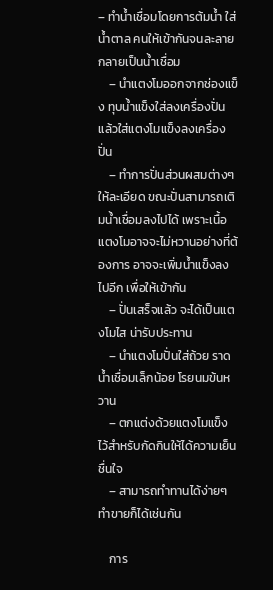– ทำน้ำเชื่อมโดยการต้มน้ำ ใส่น้ำตาล คนให้เข้ากันจนละลายกลายเป็นน้ำเชื่อม
    – นำแตงโมออกจากช่องแข็ง ทุบน้ำแข็งใส่ลงเครื่องปั่น แล้วใส่แตงโมแข็งลงเครื่องปั่น
    – ทำการปั่นส่วนผสมต่างๆให้ละเอียด ขณะปั่นสามารถเติมน้ำเชื่อมลงไปได้ เพราะเนื้อแตงโมอาจจะไม่หวานอย่างที่ต้องการ อาจจะเพิ่มน้ำแข็งลงไปอีก เพื่อให้เข้ากัน
    – ปั่นเสร็จแล้ว จะได้เป็นแตงโมไส น่ารับประทาน
    – นำแตงโมปั่นใส่ถ้วย ราดน้ำเชื่อมเล็กน้อย โรยนมข้นหวาน
    – ตกแต่งด้วยแตงโมแข็ง ไว้สำหรับกัดกินให้ได้ความเย็นชื่นใจ
    – สามารถทำทานได้ง่ายๆ ทำขายก็ได้เช่นกัน

    การ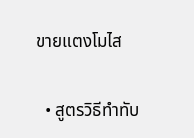ขายแตงโมไส

  • สูตรวิธีทำทับ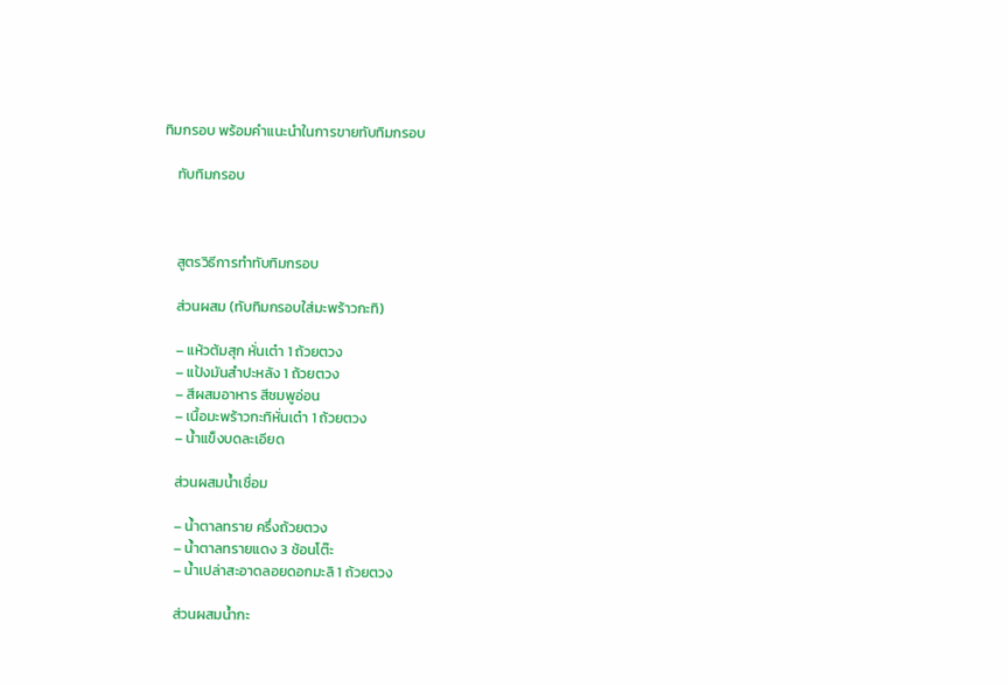ทิมกรอบ พร้อมคำแนะนำในการขายทับทิมกรอบ

    ทับทิมกรอบ



    สูตรวิธีการทำทับทิมกรอบ

    ส่วนผสม (ทับทิมกรอบใส่มะพร้าวกะทิ)

    – แห้วต้มสุก หั่นเต๋า 1 ถ้วยตวง
    – แป้งมันสำปะหลัง 1 ถ้วยตวง
    – สีผสมอาหาร สีชมพูอ่อน
    – เนื้อมะพร้าวกะทิหั่นเต๋า 1 ถ้วยตวง
    – น้ำแข็งบดละเอียด

    ส่วนผสมน้ำเชื่อม

    – น้ำตาลทราย ครึ่งถ้วยตวง
    – น้ำตาลทรายแดง 3 ช้อนโต๊ะ
    – น้ำเปล่าสะอาดลอยดอกมะลิ 1 ถ้วยตวง

    ส่วนผสมน้ำกะ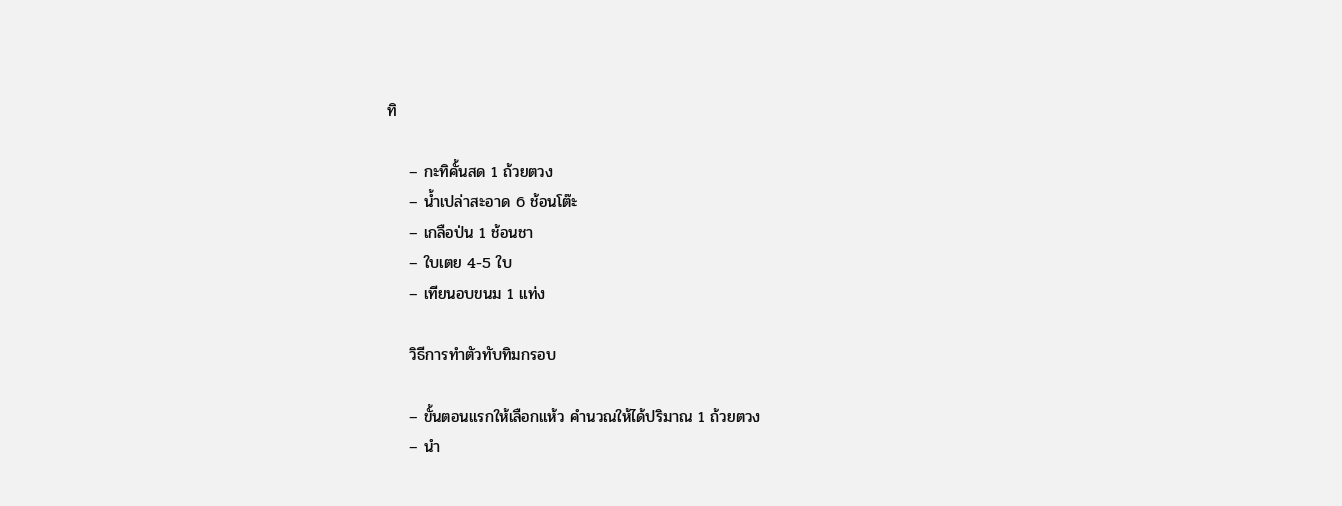ทิ

    – กะทิคั้นสด 1 ถ้วยตวง
    – น้ำเปล่าสะอาด 6 ช้อนโต๊ะ
    – เกลือป่น 1 ช้อนชา
    – ใบเตย 4-5 ใบ
    – เทียนอบขนม 1 แท่ง

    วิธีการทำตัวทับทิมกรอบ

    – ขั้นตอนแรกให้เลือกแห้ว คำนวณให้ได้ปริมาณ 1 ถ้วยตวง
    – นำ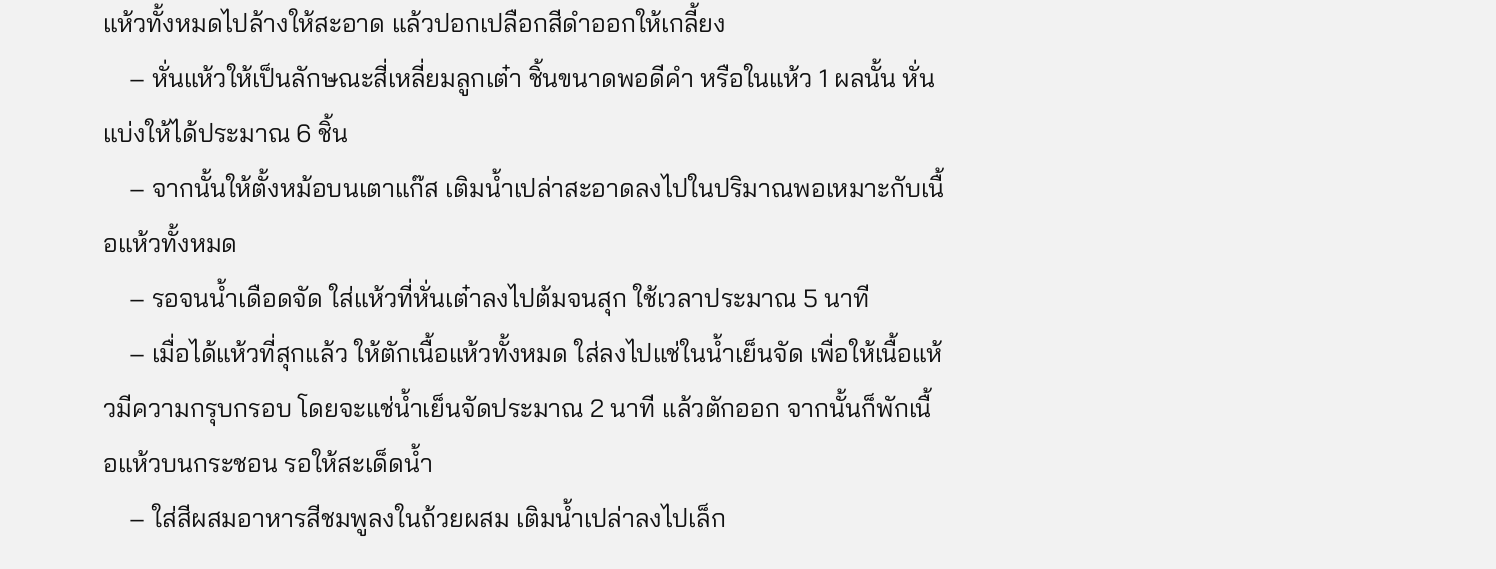แห้วทั้งหมดไปล้างให้สะอาด แล้วปอกเปลือกสีดำออกให้เกลี้ยง
    – หั่นแห้วให้เป็นลักษณะสี่เหลี่ยมลูกเต๋า ชิ้นขนาดพอดีคำ หรือในแห้ว 1 ผลนั้น หั่นแบ่งให้ได้ประมาณ 6 ชิ้น
    – จากนั้นให้ตั้งหม้อบนเตาแก๊ส เติมน้ำเปล่าสะอาดลงไปในปริมาณพอเหมาะกับเนื้อแห้วทั้งหมด
    – รอจนน้ำเดือดจัด ใส่แห้วที่หั่นเต๋าลงไปต้มจนสุก ใช้เวลาประมาณ 5 นาที
    – เมื่อได้แห้วที่สุกแล้ว ให้ตักเนื้อแห้วทั้งหมด ใส่ลงไปแช่ในน้ำเย็นจัด เพื่อให้เนื้อแห้วมีความกรุบกรอบ โดยจะแช่น้ำเย็นจัดประมาณ 2 นาที แล้วตักออก จากนั้นก็พักเนื้อแห้วบนกระชอน รอให้สะเด็ดน้ำ
    – ใส่สีผสมอาหารสีชมพูลงในถ้วยผสม เติมน้ำเปล่าลงไปเล็ก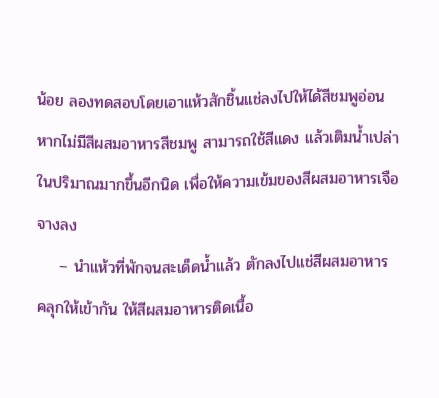น้อย ลองทดสอบโดยเอาแห้วสักชิ้นแช่ลงไปให้ได้สีชมพูอ่อน หากไม่มีสีผสมอาหารสีชมพู สามารถใช้สีแดง แล้วเติมน้ำเปล่าในปริมาณมากขึ้นอีกนิด เพื่อให้ความเข้มของสีผสมอาหารเจือจางลง
    – นำแห้วที่พักจนสะเด็ดน้ำแล้ว ตักลงไปแช่สีผสมอาหาร คลุกให้เข้ากัน ให้สีผสมอาหารติดเนื้อ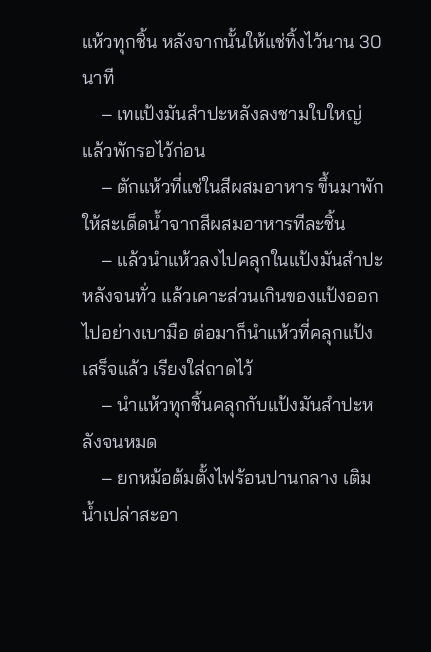แห้วทุกชิ้น หลังจากนั้นให้แช่ทิ้งไว้นาน 30 นาที
    – เทแป้งมันสำปะหลังลงชามใบใหญ่ แล้วพักรอไว้ก่อน
    – ตักแห้วที่แช่ในสีผสมอาหาร ขึ้นมาพักให้สะเด็ดน้ำจากสีผสมอาหารทีละชิ้น
    – แล้วนำแห้วลงไปคลุกในแป้งมันสำปะหลังจนทั่ว แล้วเคาะส่วนเกินของแป้งออกไปอย่างเบามือ ต่อมาก็นำแห้วที่คลุกแป้งเสร็จแล้ว เรียงใส่ถาดไว้
    – นำแห้วทุกชิ้นคลุกกับแป้งมันสำปะหลังจนหมด
    – ยกหม้อต้มตั้งไฟร้อนปานกลาง เติมน้ำเปล่าสะอา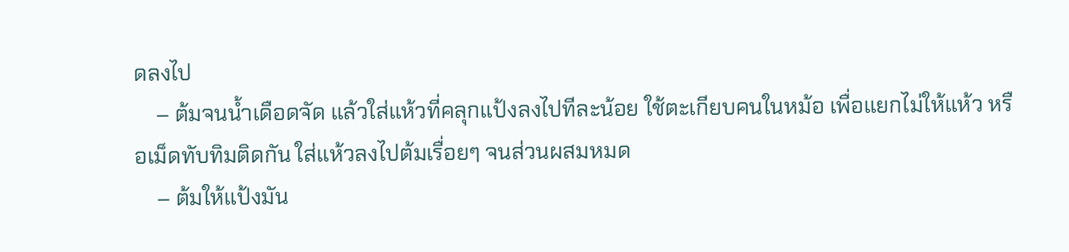ดลงไป
    – ต้มจนน้ำเดือดจัด แล้วใส่แห้วที่คลุกแป้งลงไปทีละน้อย ใช้ตะเกียบคนในหม้อ เพื่อแยกไม่ให้แห้ว หรือเม็ดทับทิมติดกัน ใส่แห้วลงไปต้มเรื่อยๆ จนส่วนผสมหมด
    – ต้มให้แป้งมัน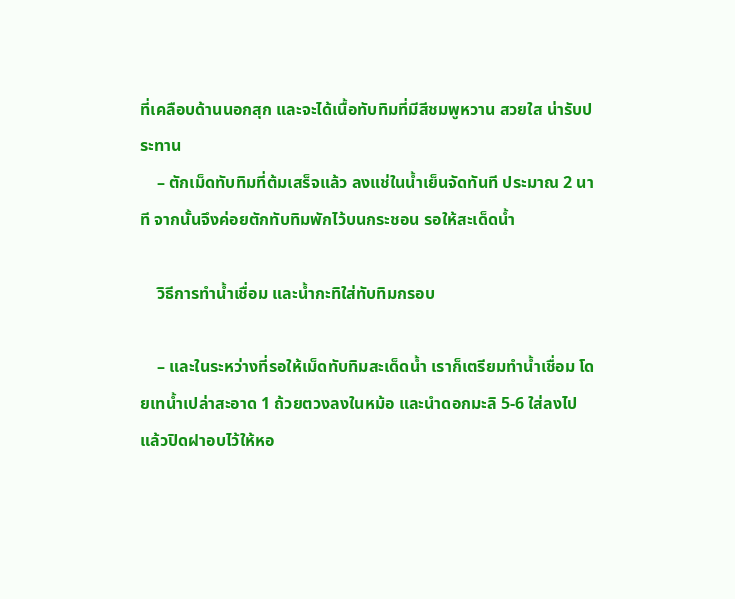ที่เคลือบด้านนอกสุก และจะได้เนื้อทับทิมที่มีสีชมพูหวาน สวยใส น่ารับประทาน
    – ตักเม็ดทับทิมที่ต้มเสร็จแล้ว ลงแช่ในน้ำเย็นจัดทันที ประมาณ 2 นาที จากนั้นจึงค่อยตักทับทิมพักไว้บนกระชอน รอให้สะเด็ดน้ำ

    วิธีการทำน้ำเชื่อม และน้ำกะทิใส่ทับทิมกรอบ

    – และในระหว่างที่รอให้เม็ดทับทิมสะเด็ดน้ำ เราก็เตรียมทำน้ำเชื่อม โดยเทน้ำเปล่าสะอาด 1 ถ้วยตวงลงในหม้อ และนำดอกมะลิ 5-6 ใส่ลงไป แล้วปิดฝาอบไว้ให้หอ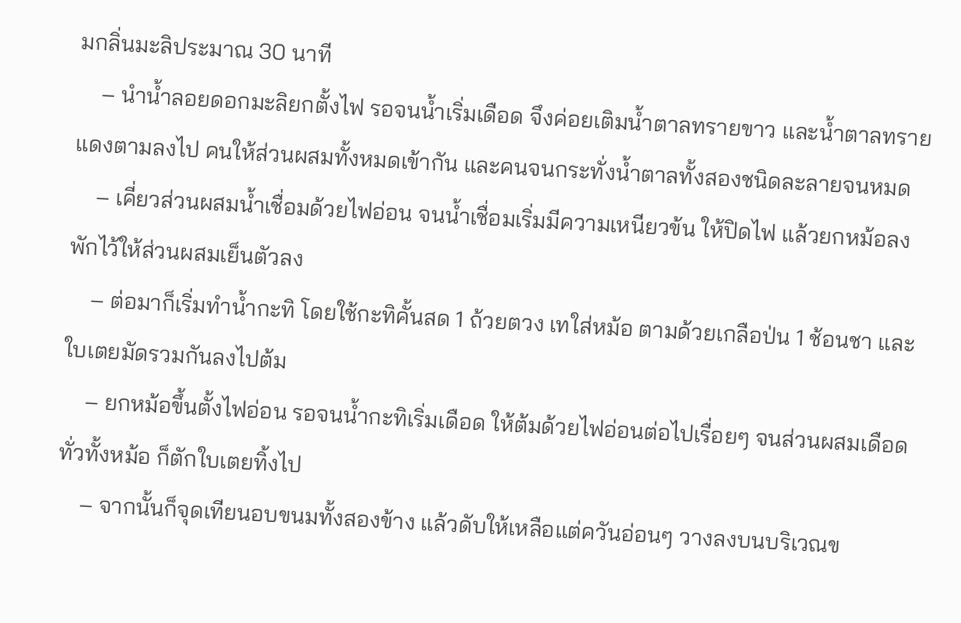มกลิ่นมะลิประมาณ 30 นาที
    – นำน้ำลอยดอกมะลิยกตั้งไฟ รอจนน้ำเริ่มเดือด จึงค่อยเติมน้ำตาลทรายขาว และน้ำตาลทรายแดงตามลงไป คนให้ส่วนผสมทั้งหมดเข้ากัน และคนจนกระทั่งน้ำตาลทั้งสองชนิดละลายจนหมด
    – เคี่ยวส่วนผสมน้ำเชื่อมด้วยไฟอ่อน จนน้ำเชื่อมเริ่มมีความเหนียวข้น ให้ปิดไฟ แล้วยกหม้อลง พักไว้ให้ส่วนผสมเย็นตัวลง
    – ต่อมาก็เริ่มทำน้ำกะทิ โดยใช้กะทิคั้นสด 1 ถ้วยตวง เทใส่หม้อ ตามด้วยเกลือป่น 1 ช้อนชา และใบเตยมัดรวมกันลงไปต้ม
    – ยกหม้อขึ้นตั้งไฟอ่อน รอจนน้ำกะทิเริ่มเดือด ให้ต้มด้วยไฟอ่อนต่อไปเรื่อยๆ จนส่วนผสมเดือดทั่วทั้งหม้อ ก็ตักใบเตยทิ้งไป
    – จากนั้นก็จุดเทียนอบขนมทั้งสองข้าง แล้วดับให้เหลือแต่ควันอ่อนๆ วางลงบนบริเวณข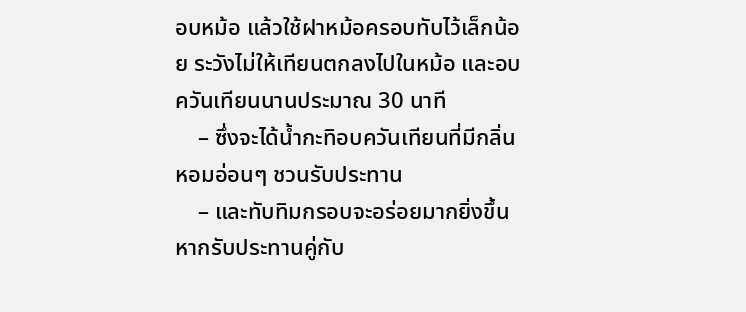อบหม้อ แล้วใช้ฝาหม้อครอบทับไว้เล็กน้อย ระวังไม่ให้เทียนตกลงไปในหม้อ และอบควันเทียนนานประมาณ 30 นาที
    – ซึ่งจะได้น้ำกะทิอบควันเทียนที่มีกลิ่นหอมอ่อนๆ ชวนรับประทาน
    – และทับทิมกรอบจะอร่อยมากยิ่งขึ้น หากรับประทานคู่กับ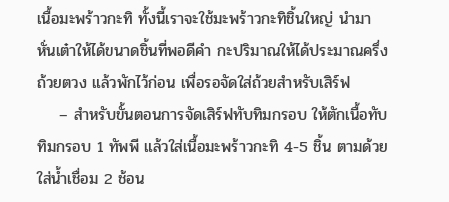เนื้อมะพร้าวกะทิ ทั้งนี้เราจะใช้มะพร้าวกะทิชิ้นใหญ่ นำมาหั่นเต๋าให้ได้ขนาดชิ้นที่พอดีคำ กะปริมาณให้ได้ประมาณครึ่งถ้วยตวง แล้วพักไว้ก่อน เพื่อรอจัดใส่ถ้วยสำหรับเสิร์ฟ
    – สำหรับขั้นตอนการจัดเสิร์ฟทับทิมกรอบ ให้ตักเนื้อทับทิมกรอบ 1 ทัพพี แล้วใส่เนื้อมะพร้าวกะทิ 4-5 ชิ้น ตามด้วยใส่น้ำเชื่อม 2 ช้อน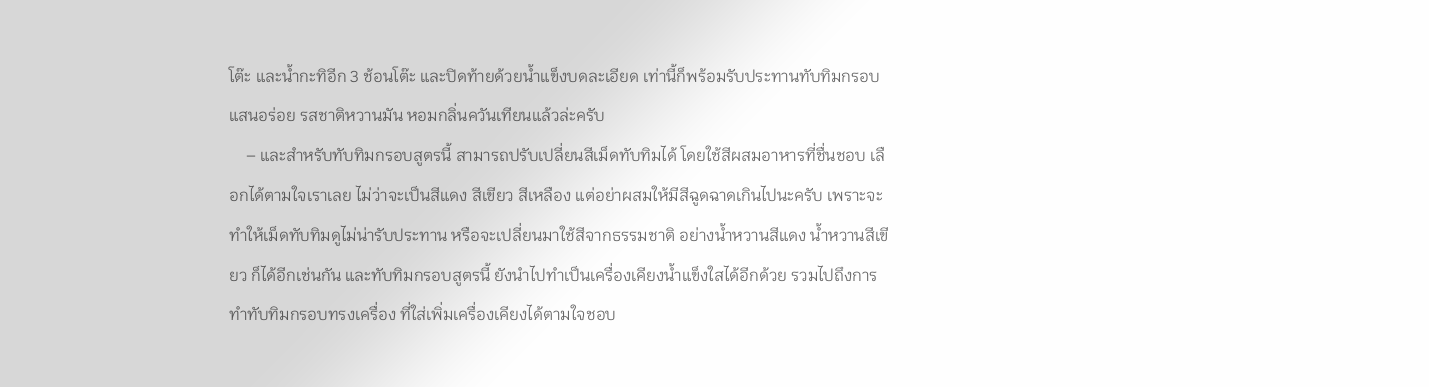โต๊ะ และน้ำกะทิอีก 3 ช้อนโต๊ะ และปิดท้ายด้วยน้ำแข็งบดละเอียด เท่านี้ก็พร้อมรับประทานทับทิมกรอบ แสนอร่อย รสชาติหวานมัน หอมกลิ่นควันเทียนแล้วล่ะครับ
    – และสำหรับทับทิมกรอบสูตรนี้ สามารถปรับเปลี่ยนสีเม็ดทับทิมได้ โดยใช้สีผสมอาหารที่ชื่นชอบ เลือกได้ตามใจเราเลย ไม่ว่าจะเป็นสีแดง สีเขียว สีเหลือง แต่อย่าผสมให้มีสีฉูดฉาดเกินไปนะครับ เพราะจะทำให้เม็ดทับทิมดูไม่น่ารับประทาน หรือจะเปลี่ยนมาใช้สีจากธรรมชาติ อย่างน้ำหวานสีแดง น้ำหวานสีเขียว ก็ได้อีกเช่นกัน และทับทิมกรอบสูตรนี้ ยังนำไปทำเป็นเครื่องเคียงน้ำแข็งใสได้อีกด้วย รวมไปถึงการทำทับทิมกรอบทรงเครื่อง ที่ใส่เพิ่มเครื่องเคียงได้ตามใจชอบ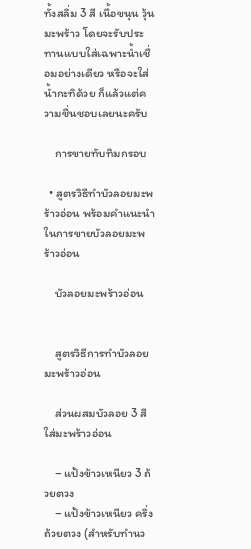ทั้งสลิ่ม 3 สี เนื้อขนุน วุ้นมะพร้าว โดยจะรับประทานแบบใส่เฉพาะน้ำเชื่อมอย่างเดียว หรือจะใส่น้ำกะทิด้วย ก็แล้วแต่ความชื่นชอบเลยนะครับ

    การขายทับทิมกรอบ

  • สูตรวิธีทำบัวลอยมะพร้าวอ่อน พร้อมคำแนะนำในการขายบัวลอยมะพร้าวอ่อน

    บัวลอยมะพร้าวอ่อน


    สูตรวิธีการทำบัวลอยมะพร้าวอ่อน

    ส่วนผสมบัวลอย 3 สีใส่มะพร้าวอ่อน

    – แป้งข้าวเหนียว 3 ถ้วยตวง
    – แป้งข้าวเหนียว ครึ่งถ้วยตวง (สำหรับทำนว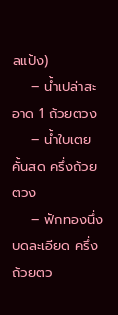ลแป้ง)
    – น้ำเปล่าสะอาด 1 ถ้วยตวง
    – น้ำใบเตยคั้นสด ครึ่งถ้วยตวง
    – ฟักทองนึ่งบดละเอียด ครึ่งถ้วยตว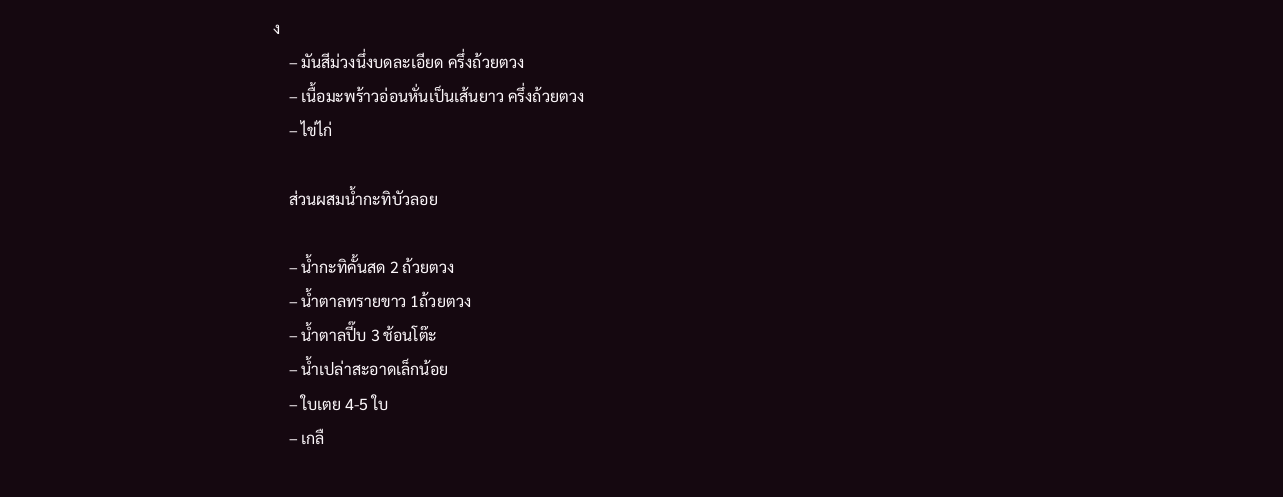ง
    – มันสีม่วงนึ่งบดละเอียด ครึ่งถ้วยตวง
    – เนื้อมะพร้าวอ่อนหั่นเป็นเส้นยาว ครึ่งถ้วยตวง
    – ไข่ไก่

    ส่วนผสมน้ำกะทิบัวลอย

    – น้ำกะทิคั้นสด 2 ถ้วยตวง
    – น้ำตาลทรายขาว 1ถ้วยตวง
    – น้ำตาลปี๊บ 3 ช้อนโต๊ะ
    – น้ำเปล่าสะอาดเล็กน้อย
    – ใบเตย 4-5 ใบ
    – เกลื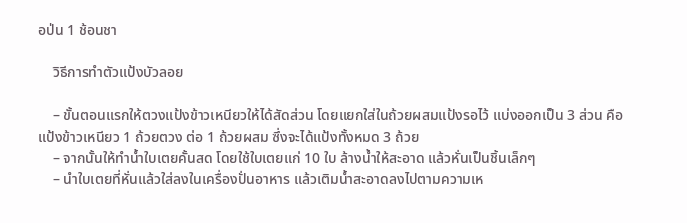อป่น 1 ช้อนชา

    วิธีการทำตัวแป้งบัวลอย

    – ขั้นตอนแรกให้ตวงแป้งข้าวเหนียวให้ได้สัดส่วน โดยแยกใส่ในถ้วยผสมแป้งรอไว้ แบ่งออกเป็น 3 ส่วน คือ แป้งข้าวเหนียว 1 ถ้วยตวง ต่อ 1 ถ้วยผสม ซึ่งจะได้แป้งทั้งหมด 3 ถ้วย
    – จากนั้นให้ทำน้ำใบเตยคั้นสด โดยใช้ใบเตยแก่ 10 ใบ ล้างน้ำให้สะอาด แล้วหั่นเป็นชิ้นเล็กๆ
    – นำใบเตยที่หั่นแล้วใส่ลงในเครื่องปั่นอาหาร แล้วเติมน้ำสะอาดลงไปตามความเห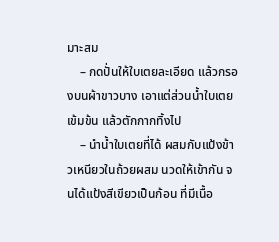มาะสม
    – กดปั่นให้ใบเตยละเอียด แล้วกรองบนผ้าขาวบาง เอาแต่ส่วนน้ำใบเตยเข้มข้น แล้วตักกากทิ้งไป
    – นำน้ำใบเตยที่ได้ ผสมกับแป้งข้าวเหนียวในถ้วยผสม นวดให้เข้ากัน จนได้แป้งสีเขียวเป็นก้อน ที่มีเนื้อ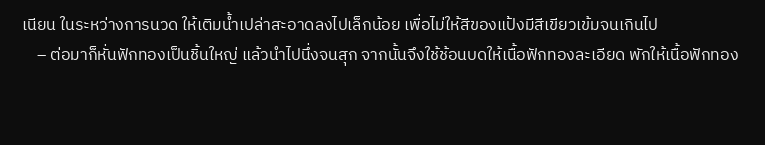เนียน ในระหว่างการนวด ให้เติมน้ำเปล่าสะอาดลงไปเล็กน้อย เพื่อไม่ให้สีของแป้งมีสีเขียวเข้มจนเกินไป
    – ต่อมาก็หั่นฟักทองเป็นชิ้นใหญ่ แล้วนำไปนึ่งจนสุก จากนั้นจึงใช้ช้อนบดให้เนื้อฟักทองละเอียด พักให้เนื้อฟักทอง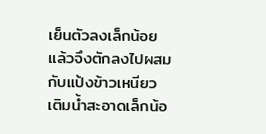เย็นตัวลงเล็กน้อย แล้วจึงตักลงไปผสมกับแป้งข้าวเหนียว เติมน้ำสะอาดเล็กน้อ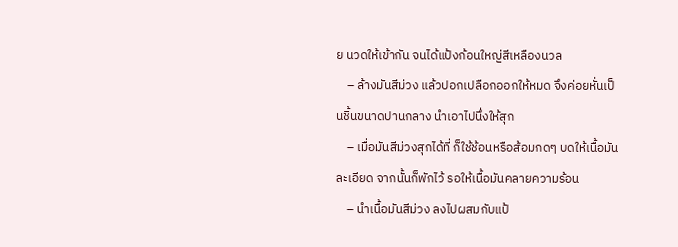ย นวดให้เข้ากัน จนได้แป้งก้อนใหญ่สีเหลืองนวล
    – ล้างมันสีม่วง แล้วปอกเปลือกออกให้หมด จึงค่อยหั่นเป็นชิ้นขนาดปานกลาง นำเอาไปนึ่งให้สุก
    – เมื่อมันสีม่วงสุกได้ที่ ก็ใช้ช้อนหรือส้อมกดๆ บดให้เนื้อมันละเอียด จากนั้นก็พักไว้ รอให้เนื้อมันคลายความร้อน
    – นำเนื้อมันสีม่วง ลงไปผสมกับแป้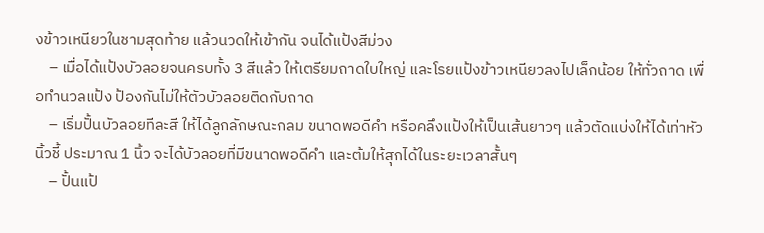งข้าวเหนียวในชามสุดท้าย แล้วนวดให้เข้ากัน จนได้แป้งสีม่วง
    – เมื่อได้แป้งบัวลอยจนครบทั้ง 3 สีแล้ว ให้เตรียมถาดใบใหญ่ และโรยแป้งข้าวเหนียวลงไปเล็กน้อย ให้ทั่วถาด เพื่อทำนวลแป้ง ป้องกันไม่ให้ตัวบัวลอยติดกับถาด
    – เริ่มปั้นบัวลอยทีละสี ให้ได้ลูกลักษณะกลม ขนาดพอดีคำ หรือคลึงแป้งให้เป็นเส้นยาวๆ แล้วตัดแบ่งให้ได้เท่าหัวนิ้วชี้ ประมาณ 1 นิ้ว จะได้บัวลอยที่มีขนาดพอดีคำ และต้มให้สุกได้ในระยะเวลาสั้นๆ
    – ปั้นแป้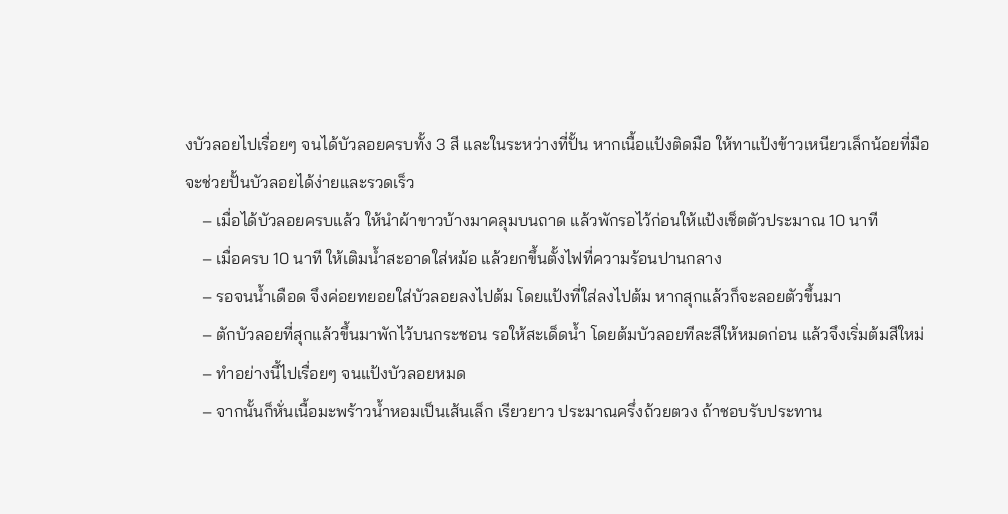งบัวลอยไปเรื่อยๆ จนได้บัวลอยครบทั้ง 3 สี และในระหว่างที่ปั้น หากเนื้อแป้งติดมือ ให้ทาแป้งข้าวเหนียวเล็กน้อยที่มือ จะช่วยปั้นบัวลอยได้ง่ายและรวดเร็ว
    – เมื่อได้บัวลอยครบแล้ว ให้นำผ้าขาวบ้างมาคลุมบนถาด แล้วพักรอไว้ก่อนให้แป้งเช็ตตัวประมาณ 10 นาที
    – เมื่อครบ 10 นาที ให้เติมน้ำสะอาดใส่หม้อ แล้วยกขึ้นตั้งไฟที่ความร้อนปานกลาง
    – รอจนน้ำเดือด จึงค่อยทยอยใส่บัวลอยลงไปต้ม โดยแป้งที่ใส่ลงไปต้ม หากสุกแล้วก็จะลอยตัวขึ้นมา
    – ตักบัวลอยที่สุกแล้วขึ้นมาพักไว้บนกระชอน รอให้สะเด็ดน้ำ โดยต้มบัวลอยทีละสีให้หมดก่อน แล้วจึงเริ่มต้มสีใหม่
    – ทำอย่างนี้ไปเรื่อยๆ จนแป้งบัวลอยหมด
    – จากนั้นก็หั่นเนื้อมะพร้าวน้ำหอมเป็นเส้นเล็ก เรียวยาว ประมาณครึ่งถ้วยตวง ถ้าชอบรับประทาน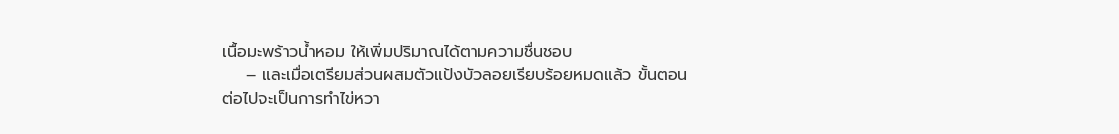เนื้อมะพร้าวน้ำหอม ให้เพิ่มปริมาณได้ตามความชื่นชอบ
    – และเมื่อเตรียมส่วนผสมตัวแป้งบัวลอยเรียบร้อยหมดแล้ว ขั้นตอนต่อไปจะเป็นการทำไข่หวา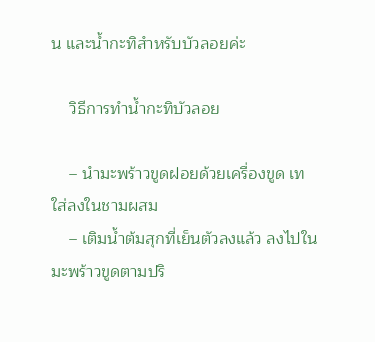น และน้ำกะทิสำหรับบัวลอยค่ะ

    วิธีการทำน้ำกะทิบัวลอย

    – นำมะพร้าวขูดฝอยด้วยเครื่องขูด เทใส่ลงในชามผสม
    – เติมน้ำต้มสุกที่เย็นตัวลงแล้ว ลงไปในมะพร้าวขูดตามปริ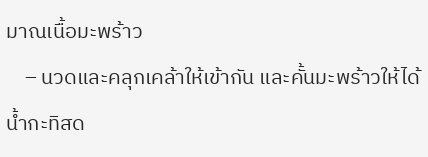มาณเนื้อมะพร้าว
    – นวดและคลุกเคล้าให้เข้ากัน และคั้นมะพร้าวให้ได้น้ำกะทิสด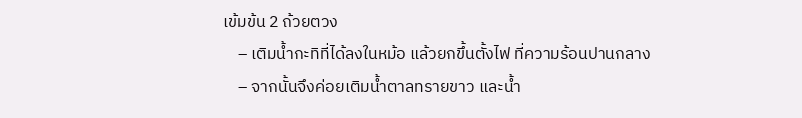เข้มข้น 2 ถ้วยตวง
    – เติมน้ำกะทิที่ได้ลงในหม้อ แล้วยกขึ้นตั้งไฟ ที่ความร้อนปานกลาง
    – จากนั้นจึงค่อยเติมน้ำตาลทรายขาว และน้ำ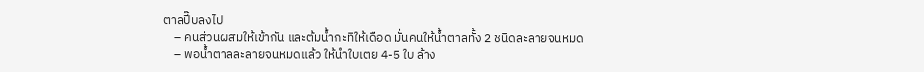ตาลปี๊บลงไป
    – คนส่วนผสมให้เข้ากัน และต้มน้ำกะทิให้เดือด มั่นคนให้น้ำตาลทั้ง 2 ชนิดละลายจนหมด
    – พอน้ำตาลละลายจนหมดแล้ว ให้นำใบเตย 4-5 ใบ ล้าง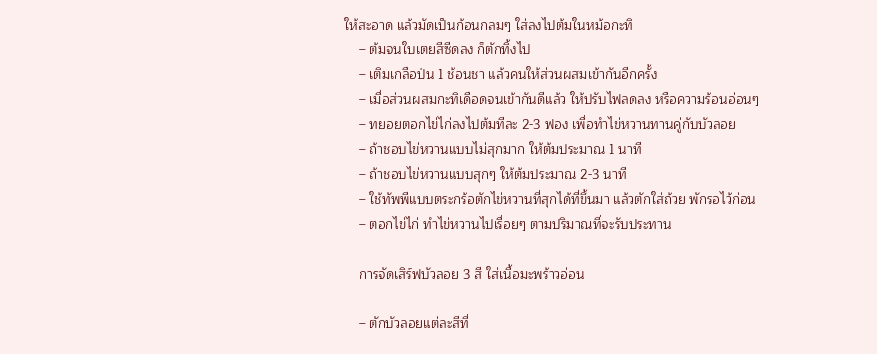ให้สะอาด แล้วมัดเป็นก้อนกลมๆ ใส่ลงไปต้มในหม้อกะทิ
    – ต้มจนใบเตยสีซีดลง ก็ตักทิ้งไป
    – เติมเกลือป่น 1 ช้อนชา แล้วคนให้ส่วนผสมเข้ากันอีกครั้ง
    – เมื่อส่วนผสมกะทิเดือดจนเข้ากันดีแล้ว ให้ปรับไฟลดลง หรือความร้อนอ่อนๆ
    – ทยอยตอกไข่ไก่ลงไปต้มทีละ 2-3 ฟอง เพื่อทำไข่หวานทานคู่กับบัวลอย
    – ถ้าชอบไข่หวานแบบไม่สุกมาก ให้ต้มประมาณ 1 นาที
    – ถ้าชอบไข่หวานแบบสุกๆ ให้ต้มประมาณ 2-3 นาที
    – ใช้ทัพพีแบบตระกร้อตักไข่หวานที่สุกได้ที่ขึ้นมา แล้วตักใส่ถ้วย พักรอไว้ก่อน
    – ตอกไข่ไก่ ทำไข่หวานไปเรื่อยๆ ตามปริมาณที่จะรับประทาน

    การจัดเสิร์ฟบัวลอย 3 สี ใส่เนื้อมะพร้าวอ่อน

    – ตักบัวลอยแต่ละสีที่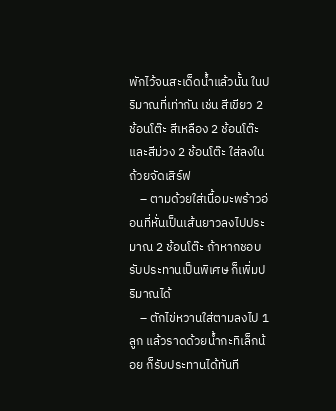พักไว้จนสะเด็ดน้ำแล้วนั้น ในปริมาณที่เท่ากัน เช่น สีเขียว 2 ช้อนโต๊ะ สีเหลือง 2 ช้อนโต๊ะ และสีม่วง 2 ช้อนโต๊ะ ใส่ลงในถ้วยจัดเสิร์ฟ
    – ตามด้วยใส่เนื้อมะพร้าวอ่อนที่หั่นเป็นเส้นยาวลงไปประมาณ 2 ช้อนโต๊ะ ถ้าหากชอบรับประทานเป็นพิเศษ ก็เพิ่มปริมาณได้
    – ตักไข่หวานใส่ตามลงไป 1 ลูก แล้วราดด้วยน้ำกะทิเล็กน้อย ก็รับประทานได้ทันที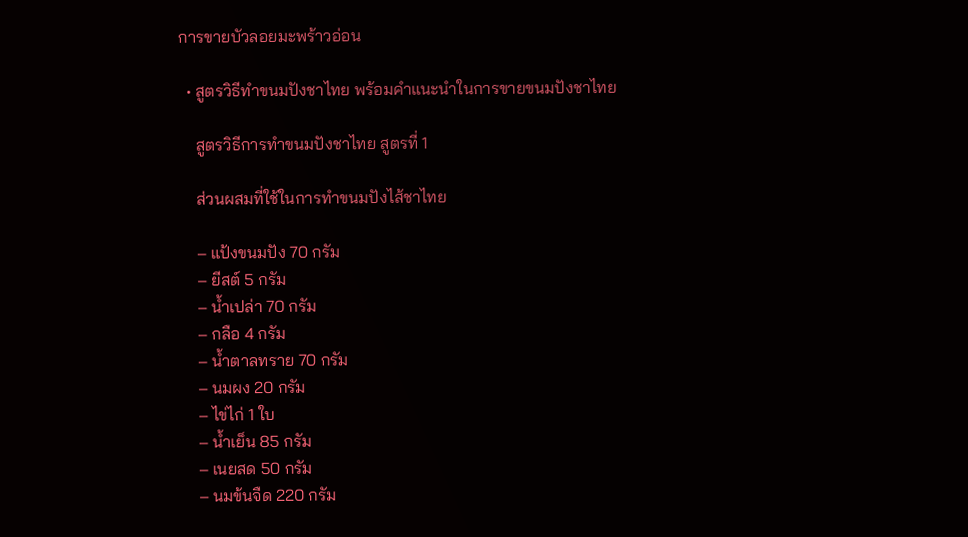การขายบัวลอยมะพร้าวอ่อน

  • สูตรวิธีทำขนมปังชาไทย พร้อมคำแนะนำในการขายขนมปังชาไทย

    สูตรวิธีการทำขนมปังชาไทย สูตรที่ 1

    ส่วนผสมที่ใช้ในการทำขนมปังไส้ชาไทย

    – แป้งขนมปัง 70 กรัม
    – ยีสต์ 5 กรัม
    – น้ำเปล่า 70 กรัม
    – กลือ 4 กรัม
    – น้ำตาลทราย 70 กรัม
    – นมผง 20 กรัม
    – ไข่ไก่ 1 ใบ
    – น้ำเย็น 85 กรัม
    – เนยสด 50 กรัม
    – นมข้นจืด 220 กรัม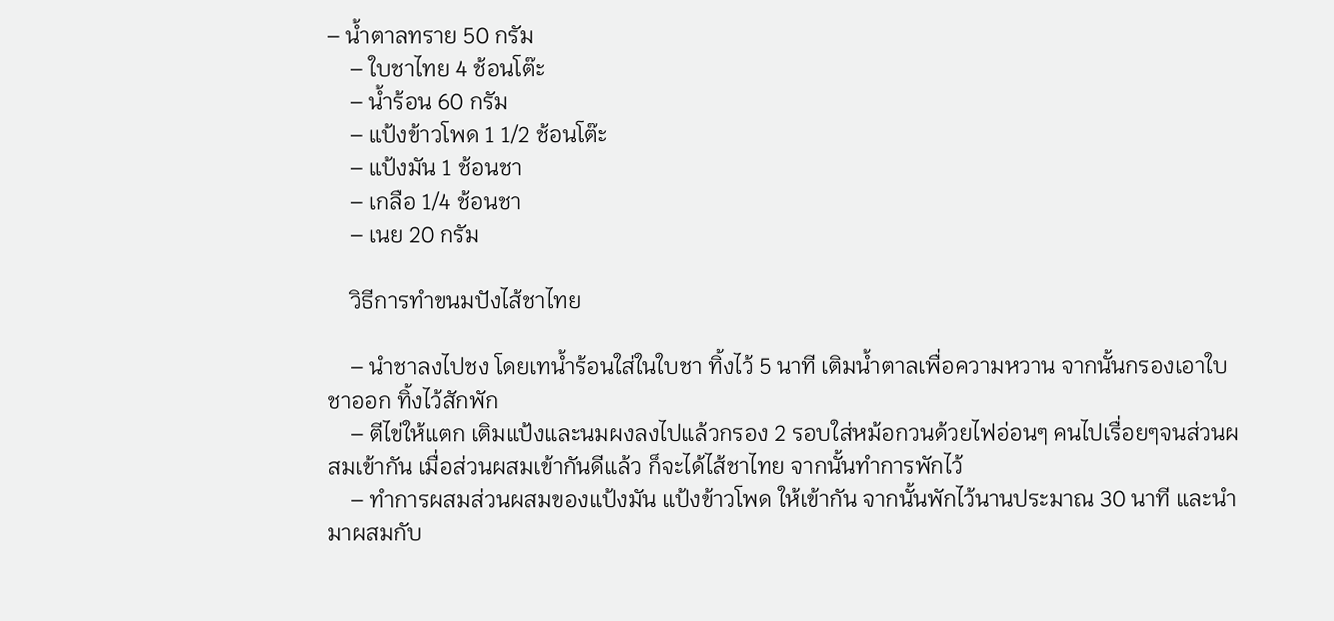– น้ำตาลทราย 50 กรัม
    – ใบชาไทย 4 ช้อนโต๊ะ
    – น้ำร้อน 60 กรัม
    – แป้งข้าวโพด 1 1/2 ช้อนโต๊ะ
    – แป้งมัน 1 ช้อนชา
    – เกลือ 1/4 ช้อนชา
    – เนย 20 กรัม

    วิธีการทำขนมปังไส้ชาไทย

    – นำชาลงไปชง โดยเทน้ำร้อนใส่ในใบชา ทิ้งไว้ 5 นาที เติมน้ำตาลเพื่อความหวาน จากนั้นกรองเอาใบชาออก ทิ้งไว้สักพัก
    – ตีไข่ให้แตก เติมแป้งและนมผงลงไปแล้วกรอง 2 รอบใส่หม้อกวนด้วยไฟอ่อนๆ คนไปเรื่อยๆจนส่วนผสมเข้ากัน เมื่อส่วนผสมเข้ากันดีแล้ว ก็จะได้ไส้ชาไทย จากนั้นทำการพักไว้
    – ทำการผสมส่วนผสมของแป้งมัน แป้งข้าวโพด ให้เข้ากัน จากนั้นพักไว้นานประมาณ 30 นาที และนำมาผสมกับ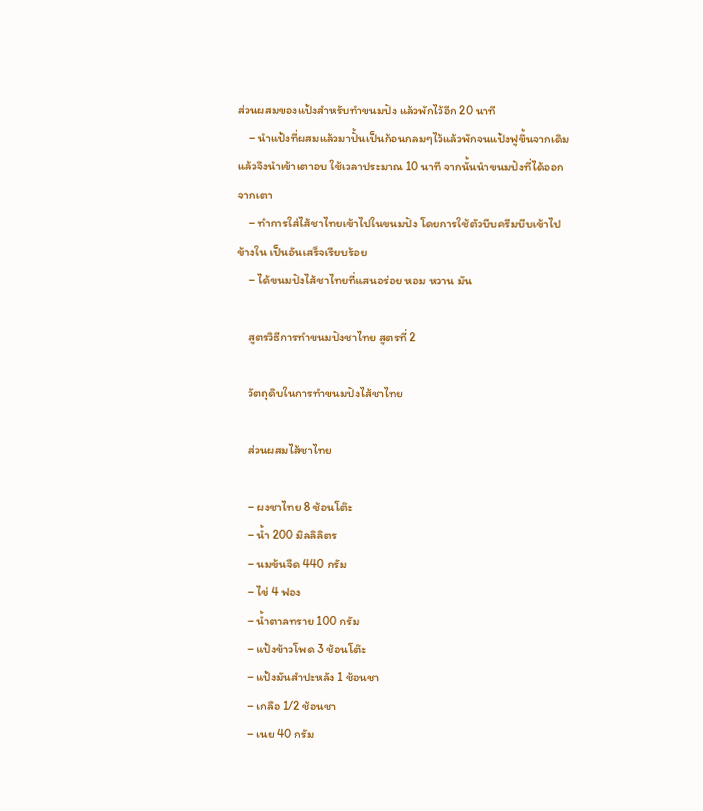ส่วนผสมของแป้งสำหรับทำขนมปัง แล้วพักไว้อีก 20 นาที
    – นำแป้งที่ผสมแล้วมาปั้นเป็นก้อนกลมๆไว้แล้วพักจนแป้งฟูขึ้นจากเดิม แล้วจึงนำเข้าเตาอบ ใช้เวลาประมาณ 10 นาที จากนั้นนำขนมปังที่ได้ออกจากเตา
    – ทำการใส่ไส้ชาไทยเข้าไปในขนมปัง โดยการใช้ตัวบีบครีมบีบเข้าไปข้างใน เป็นอันเสร็จเรียบร้อย
    – ได้ขนมปังไส้ชาไทยที่แสนอร่อย หอม หวาน มัน

    สูตรวิธีการทำขนมปังชาไทย สูตรที่ 2

    วัตถุดิบในการทำขนมปังไส้ชาไทย

    ส่วนผสมไส้ชาไทย

    – ผงชาไทย 8 ช้อนโต๊ะ
    – น้ำ 200 มิลลิลิตร
    – นมข้นจืด 440 กรัม
    – ไข่ 4 ฟอง
    – น้ำตาลทราย 100 กรัม
    – แป้งข้าวโพด 3 ช้อนโต๊ะ
    – แป้งมันสำปะหลัง 1 ช้อนชา
    – เกลือ 1/2 ช้อนชา
    – เนย 40 กรัม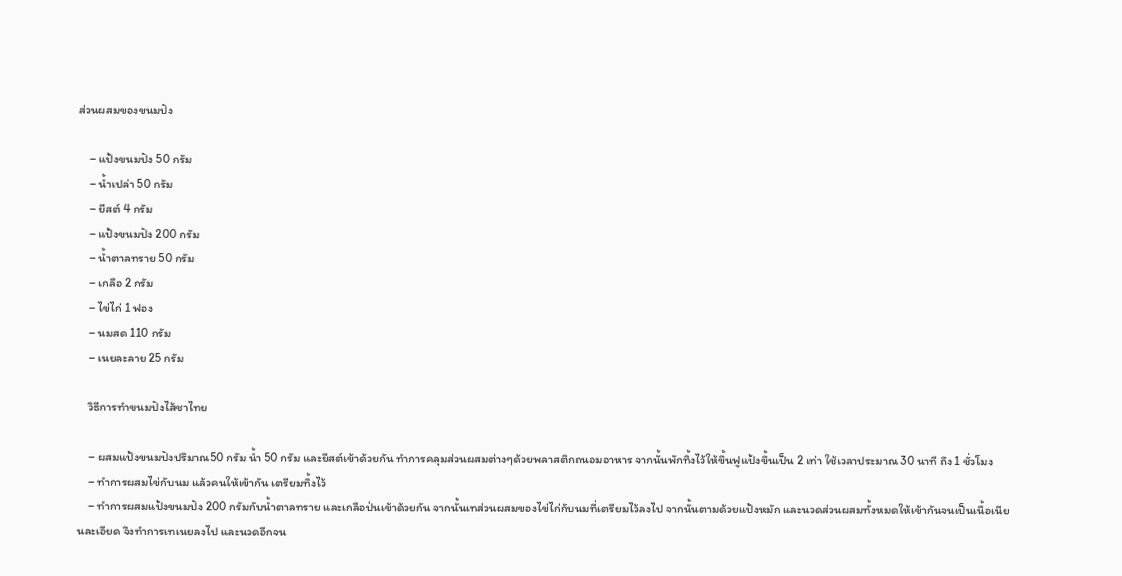ส่วนผสมของขนมปัง

    – แป้งขนมปัง 50 กรัม
    – น้ำเปล่า 50 กรัม
    – ยีสต์ 4 กรัม
    – แป้งขนมปัง 200 กรัม
    – น้ำตาลทราย 50 กรัม
    – เกลือ 2 กรัม
    – ไข่ไก่ 1 ฟอง
    – นมสด 110 กรัม
    – เนยละลาย 25 กรัม

    วิธีการทำขนมปังไส้ชาไทย

    – ผสมแป้งขนมปังปริมาณ50 กรัม น้ำ 50 กรัม และยีสต์เข้าด้วยกัน ทำการคลุมส่วนผสมต่างๆด้วยพลาสติกถนอมอาหาร จากนั้นพักทิ้งไว้ให้ขึ้นฟูแป้งขึ้นเป็น 2 เท่า ใช้เวลาประมาณ 30 นาที ถึง 1 ชั่วโมง
    – ทำการผสมไข่กับนม แล้วคนให้เข้ากัน เตรียมทิ้งไว้
    – ทำการผสมแป้งขนมปัง 200 กรัมกับน้ำตาลทราย และเกลือป่นเข้าด้วยกัน จากนั้นเทส่วนผสมของไข่ไก่กับนมที่เตรียมไว้ลงไป จากนั้นตามด้วยแป้งหมัก และนวดส่วนผสมทั้งหมดให้เข้ากันจนเป็นเนื้อเนียนละเอียด จึงทำการเทเนยลงไป และนวดอีกจน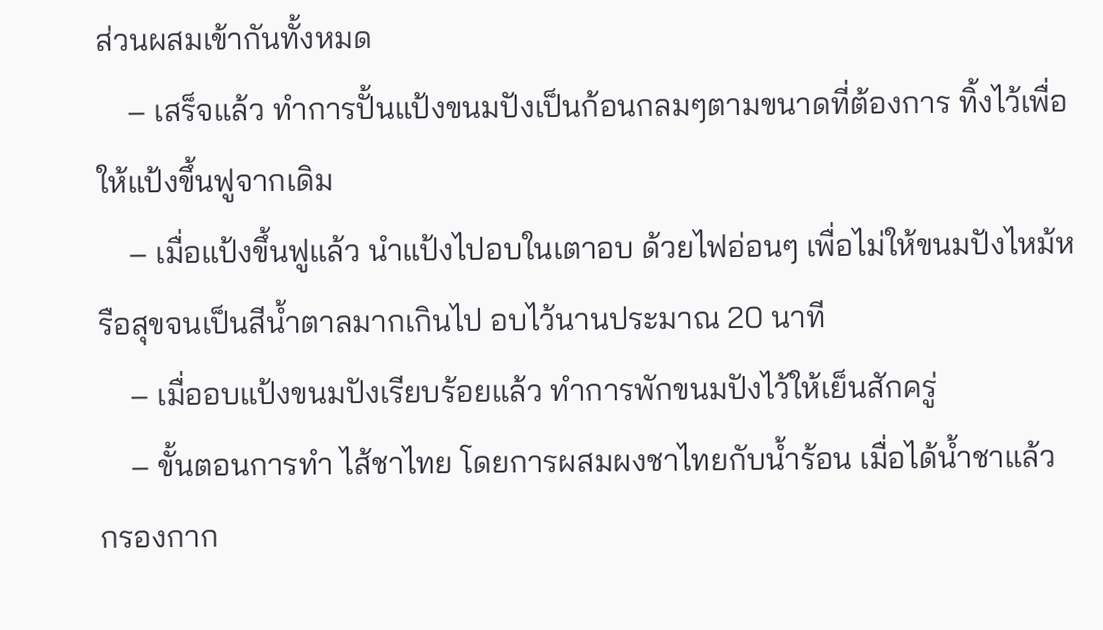ส่วนผสมเข้ากันทั้งหมด
    – เสร็จแล้ว ทำการปั้นแป้งขนมปังเป็นก้อนกลมๆตามขนาดที่ต้องการ ทิ้งไว้เพื่อให้แป้งขึ้นฟูจากเดิม
    – เมื่อแป้งขึ้นฟูแล้ว นำแป้งไปอบในเตาอบ ด้วยไฟอ่อนๆ เพื่อไม่ให้ขนมปังไหม้หรือสุขจนเป็นสีน้ำตาลมากเกินไป อบไว้นานประมาณ 20 นาที
    – เมื่ออบแป้งขนมปังเรียบร้อยแล้ว ทำการพักขนมปังไว้ให้เย็นสักครู่
    – ขั้นตอนการทำ ไส้ชาไทย โดยการผสมผงชาไทยกับน้ำร้อน เมื่อได้น้ำชาแล้ว กรองกาก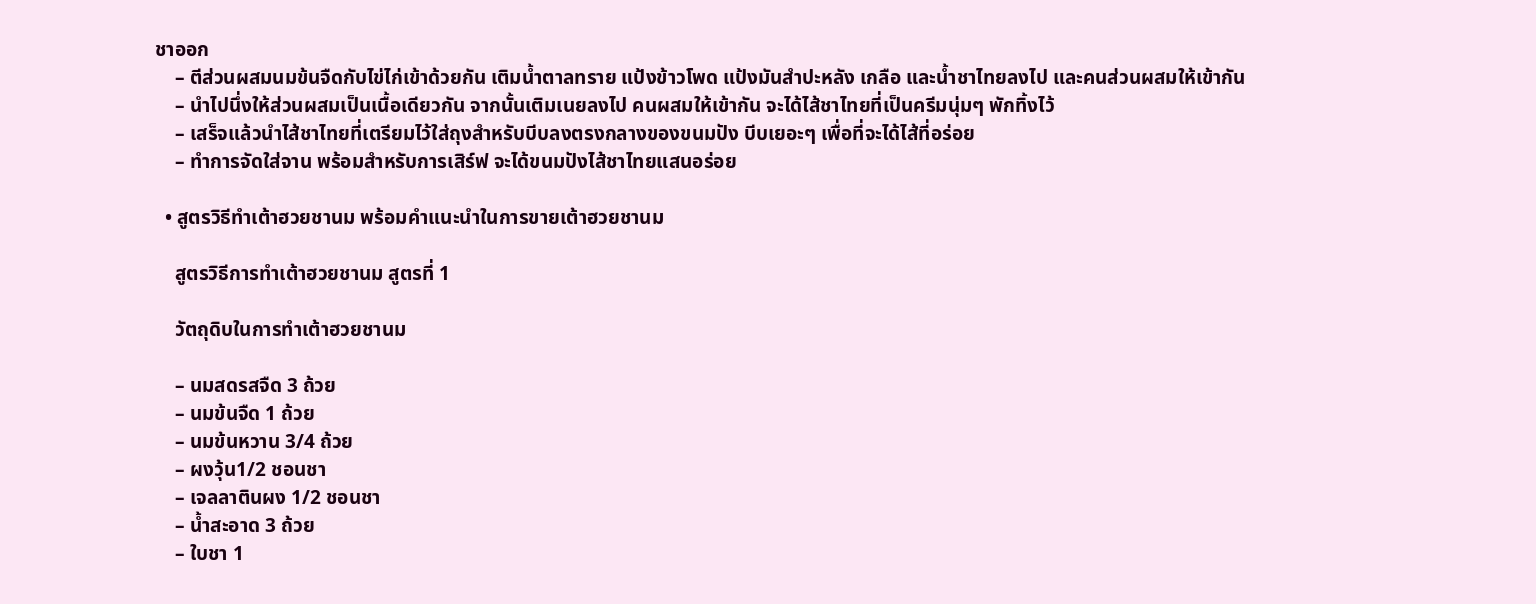ชาออก
    – ตีส่วนผสมนมข้นจืดกับไข่ไก่เข้าด้วยกัน เติมน้ำตาลทราย แป้งข้าวโพด แป้งมันสำปะหลัง เกลือ และน้ำชาไทยลงไป และคนส่วนผสมให้เข้ากัน
    – นำไปนึ่งให้ส่วนผสมเป็นเนื้อเดียวกัน จากนั้นเติมเนยลงไป คนผสมให้เข้ากัน จะได้ไส้ชาไทยที่เป็นครีมนุ่มๆ พักทิ้งไว้
    – เสร็จแล้วนำไส้ชาไทยที่เตรียมไว้ใส่ถุงสำหรับบีบลงตรงกลางของขนมปัง บีบเยอะๆ เพื่อที่จะได้ไส้ที่อร่อย
    – ทำการจัดใส่จาน พร้อมสำหรับการเสิร์ฟ จะได้ขนมปังไส้ชาไทยแสนอร่อย

  • สูตรวิธีทำเต้าฮวยชานม พร้อมคำแนะนำในการขายเต้าฮวยชานม

    สูตรวิธีการทำเต้าฮวยชานม สูตรที่ 1

    วัตถุดิบในการทำเต้าฮวยชานม

    – นมสดรสจืด 3 ถ้วย
    – นมข้นจืด 1 ถ้วย
    – นมข้นหวาน 3/4 ถ้วย
    – ผงวุ้น1/2 ชอนชา
    – เจลลาตินผง 1/2 ชอนชา
    – น้ำสะอาด 3 ถ้วย
    – ใบชา 1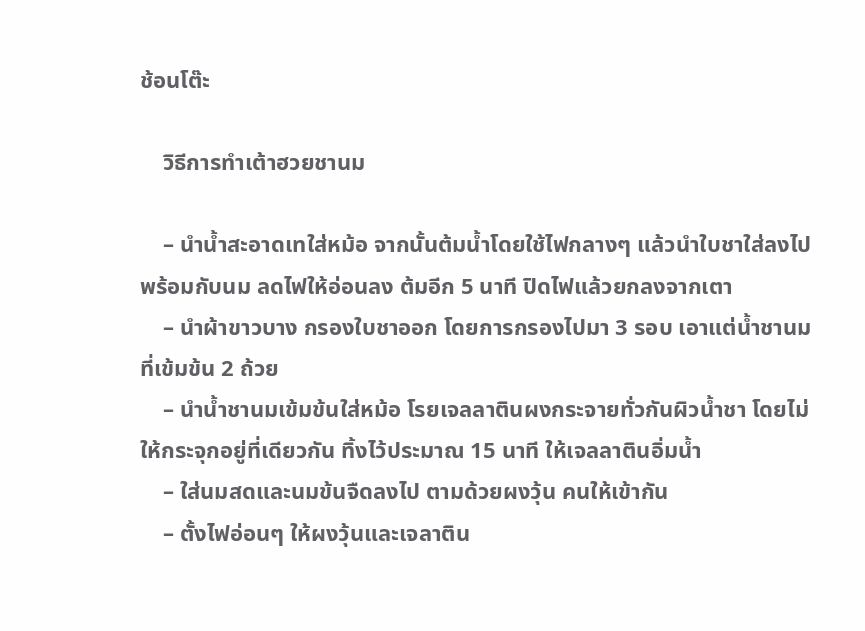ช้อนโต๊ะ

    วิธีการทำเต้าฮวยชานม

    – นำน้ำสะอาดเทใส่หม้อ จากนั้นต้มน้ำโดยใช้ไฟกลางๆ แล้วนําใบชาใส่ลงไปพร้อมกับนม ลดไฟให้อ่อนลง ต้มอีก 5 นาที ปิดไฟแล้วยกลงจากเตา
    – นําผ้าขาวบาง กรองใบชาออก โดยการกรองไปมา 3 รอบ เอาแต่น้ำชานมที่เข้มข้น 2 ถ้วย
    – นําน้ำชานมเข้มข้นใส่หม้อ โรยเจลลาตินผงกระจายทั่วกันผิวน้ำชา โดยไม่ให้กระจุกอยู่ที่เดียวกัน ทิ้งไว้ประมาณ 15 นาที ให้เจลลาตินอิ่มน้ำ
    – ใส่นมสดและนมข้นจืดลงไป ตามด้วยผงวุ้น คนให้เข้ากัน
    – ตั้งไฟอ่อนๆ ให้ผงวุ้นและเจลาติน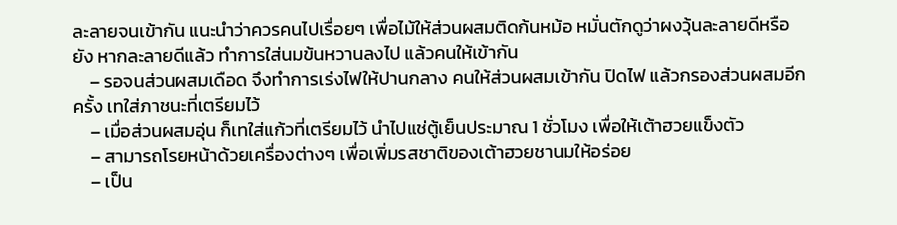ละลายจนเข้ากัน แนะนำว่าควรคนไปเรื่อยๆ เพื่อไม้ให้ส่วนผสมติดก้นหม้อ หมั่นตักดูว่าผงวุ้นละลายดีหรือยัง หากละลายดีแล้ว ทำการใส่นมข้นหวานลงไป แล้วคนให้เข้ากัน
    – รอจนส่วนผสมเดือด จึงทำการเร่งไฟให้ปานกลาง คนให้ส่วนผสมเข้ากัน ปิดไฟ แล้วกรองส่วนผสมอีกครั้ง เทใส่ภาชนะที่เตรียมไว้
    – เมื่อส่วนผสมอุ่น ก็เทใส่แก้วที่เตรียมไว้ นําไปแช่ตู้เย็นประมาณ 1 ชั่วโมง เพื่อให้เต้าฮวยแข็งตัว
    – สามารถโรยหน้าด้วยเครื่องต่างๆ เพื่อเพิ่มรสชาติของเต้าฮวยชานมให้อร่อย
    – เป็น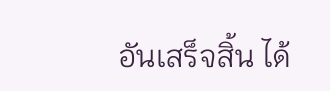อันเสร็จสิ้น ได้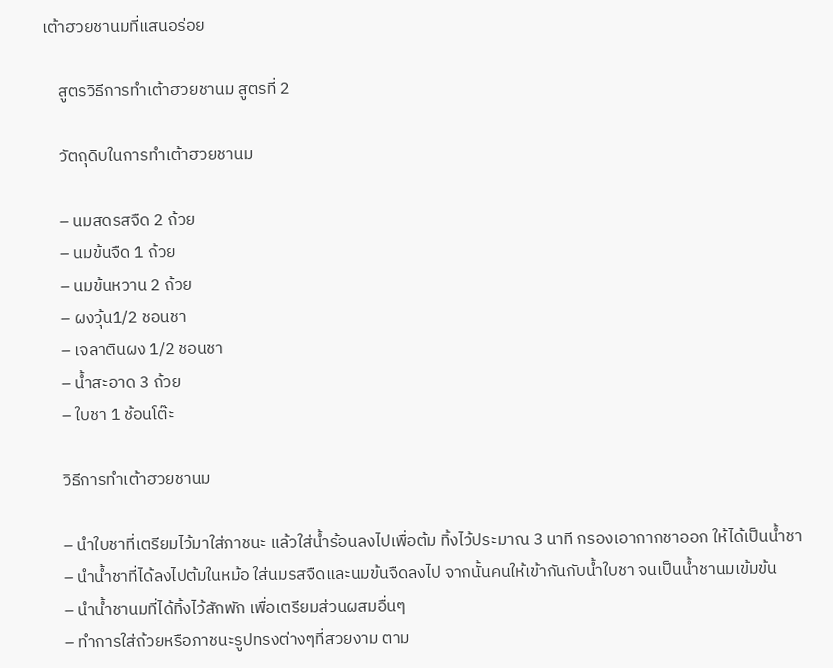เต้าฮวยชานมที่แสนอร่อย

    สูตรวิธีการทำเต้าฮวยชานม สูตรที่ 2

    วัตถุดิบในการทำเต้าฮวยชานม

    – นมสดรสจืด 2 ถ้วย
    – นมข้นจืด 1 ถ้วย
    – นมข้นหวาน 2 ถ้วย
    – ผงวุ้น1/2 ชอนชา
    – เจลาตินผง 1/2 ชอนชา
    – น้ำสะอาด 3 ถ้วย
    – ใบชา 1 ช้อนโต๊ะ

    วิธีการทำเต้าฮวยชานม

    – นำใบชาที่เตรียมไว้มาใส่ภาชนะ แล้วใส่น้ำร้อนลงไปเพื่อต้ม ทิ้งไว้ประมาณ 3 นาที กรองเอากากชาออก ให้ได้เป็นน้ำชา
    – นำน้ำชาที่ได้ลงไปต้มในหม้อ ใส่นมรสจืดและนมข้นจืดลงไป จากนั้นคนให้เข้ากันกับน้ำใบชา จนเป็นน้ำชานมเข้มข้น
    – นำน้ำชานมที่ได้ทิ้งไว้สักพัก เพื่อเตรียมส่วนผสมอื่นๆ
    – ทำการใส่ถ้วยหรือภาชนะรูปทรงต่างๆที่สวยงาม ตาม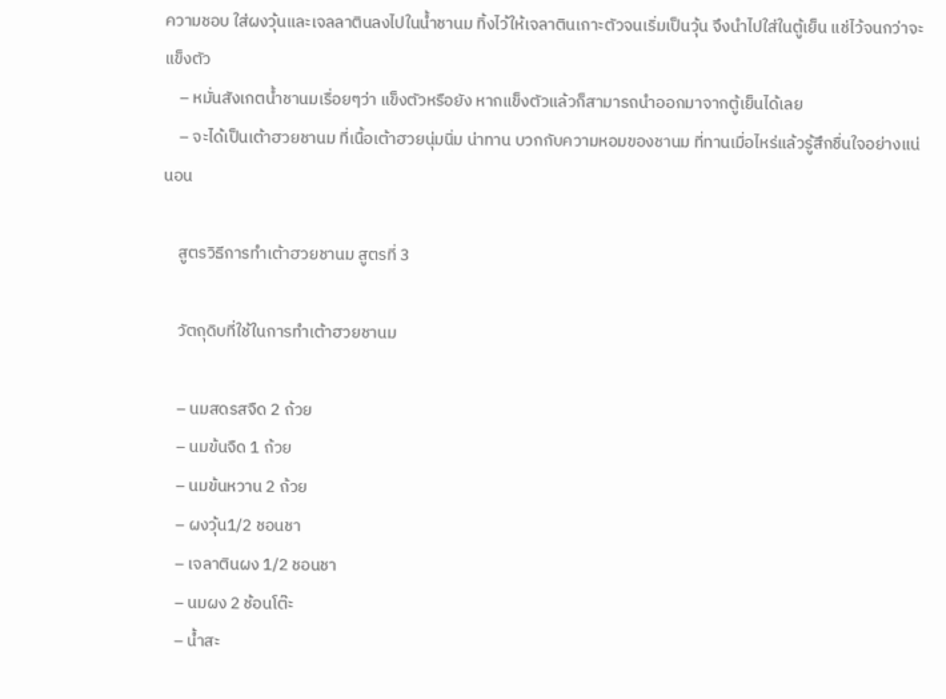ความชอบ ใส่ผงวุ้นและเจลลาตินลงไปในน้ำชานม ทิ้งไว้ให้เจลาตินเกาะตัวจนเริ่มเป็นวุ้น จึงนำไปใส่ในตู้เย็น แช่ไว้จนกว่าจะแข็งตัว
    – หมั่นสังเกตน้ำชานมเรื่อยๆว่า แข็งตัวหรือยัง หากแข็งตัวแล้วก็สามารถนำออกมาจากตู้เย็นได้เลย
    – จะได้เป็นเต้าฮวยชานม ที่เนื้อเต้าฮวยนุ่มนิ่ม น่าทาน บวกกับความหอมของชานม ที่ทานเมื่อไหร่แล้วรู้สึกชื่นใจอย่างแน่นอน

    สูตรวิธีการทำเต้าฮวยชานม สูตรที่ 3

    วัตถุดิบที่ใช้ในการทำเต้าฮวยชานม

    – นมสดรสจืด 2 ถ้วย
    – นมข้นจืด 1 ถ้วย
    – นมข้นหวาน 2 ถ้วย
    – ผงวุ้น1/2 ชอนชา
    – เจลาตินผง 1/2 ชอนชา
    – นมผง 2 ช้อนโต๊ะ
    – น้ำสะ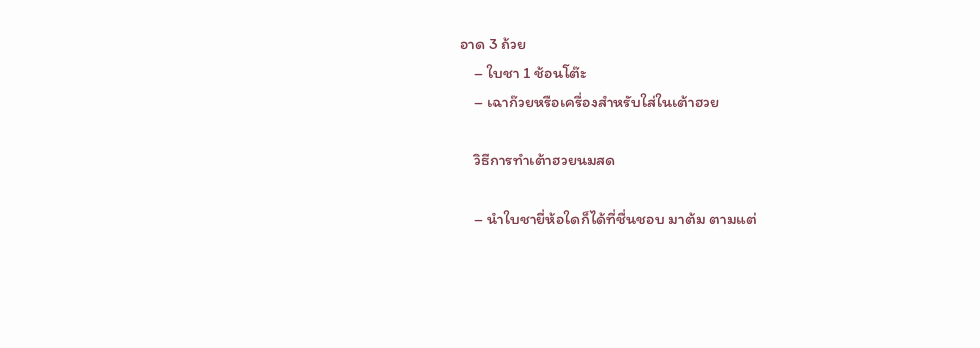อาด 3 ถ้วย
    – ใบชา 1 ช้อนโต๊ะ
    – เฉาก๊วยหรือเครื่องสำหรับใส่ในเต้าฮวย

    วิธีการทำเต้าฮวยนมสด

    – นำใบชายี่ห้อใดก็ได้ที่ชื่นชอบ มาต้ม ตามแต่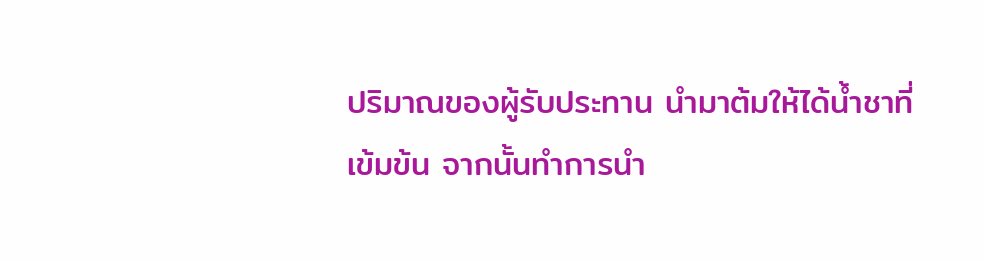ปริมาณของผู้รับประทาน นำมาต้มให้ได้น้ำชาที่เข้มข้น จากนั้นทำการนำ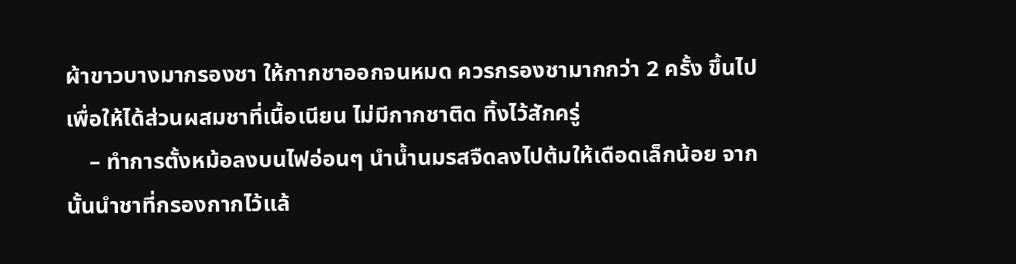ผ้าขาวบางมากรองชา ให้กากชาออกจนหมด ควรกรองชามากกว่า 2 ครั้ง ขึ้นไป เพื่อให้ได้ส่วนผสมชาที่เนื้อเนียน ไม่มีกากชาติด ทิ้งไว้สักครู่
    – ทำการตั้งหม้อลงบนไฟอ่อนๆ นำน้ำนมรสจืดลงไปต้มให้เดือดเล็กน้อย จากนั้นนำชาที่กรองกากไว้แล้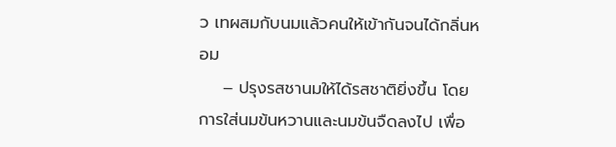ว เทผสมกับนมแล้วคนให้เข้ากันจนได้กลิ่นหอม
    – ปรุงรสชานมให้ได้รสชาติยิ่งขึ้น โดยการใส่นมข้นหวานและนมข้นจืดลงไป เพื่อ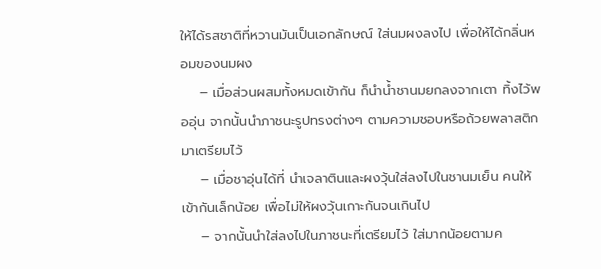ให้ได้รสชาติที่หวานมันเป็นเอกลักษณ์ ใส่นมผงลงไป เพื่อให้ได้กลิ่นหอมของนมผง
    – เมื่อส่วนผสมทั้งหมดเข้ากัน ก็นำน้ำชานมยกลงจากเตา ทิ้งไว้พออุ่น จากนั้นนำภาชนะรูปทรงต่างๆ ตามความชอบหรือถ้วยพลาสติกมาเตรียมไว้
    – เมื่อชาอุ่นได้ที่ นำเจลาตินและผงวุ้นใส่ลงไปในชานมเย็น คนให้เข้ากันเล็กน้อย เพื่อไม่ให้ผงวุ้นเกาะกันจนเกินไป
    – จากนั้นนำใส่ลงไปในภาชนะที่เตรียมไว้ ใส่มากน้อยตามค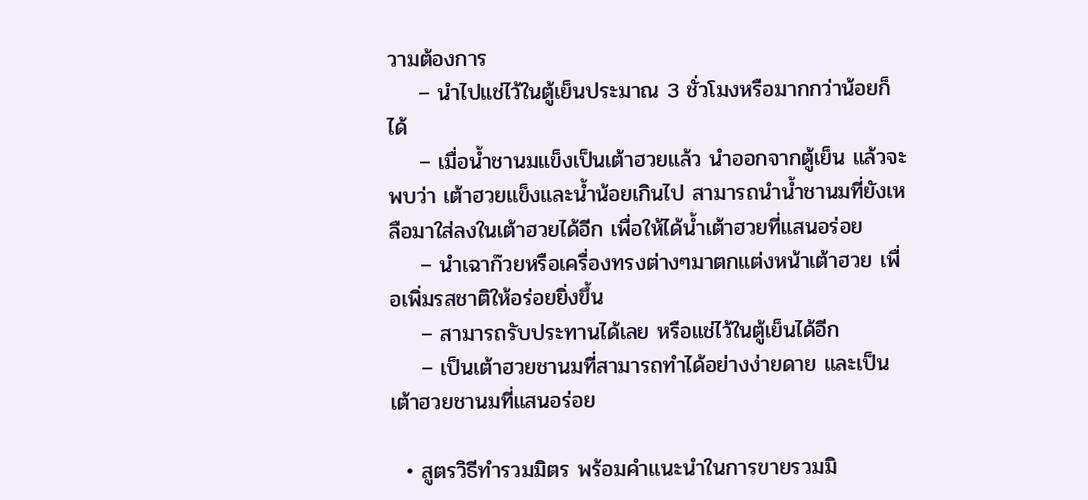วามต้องการ
    – นำไปแช่ไว้ในตู้เย็นประมาณ 3 ชั่วโมงหรือมากกว่าน้อยก็ได้
    – เมื่อน้ำชานมแข็งเป็นเต้าฮวยแล้ว นำออกจากตู้เย็น แล้วจะพบว่า เต้าฮวยแข็งและน้ำน้อยเกินไป สามารถนำน้ำชานมที่ยังเหลือมาใส่ลงในเต้าฮวยได้อีก เพื่อให้ได้น้ำเต้าฮวยที่แสนอร่อย
    – นำเฉาก๊วยหรือเครื่องทรงต่างๆมาตกแต่งหน้าเต้าฮวย เพื่อเพิ่มรสชาติให้อร่อยยิ่งขึ้น
    – สามารถรับประทานได้เลย หรือแช่ไว้ในตู้เย็นได้อีก
    – เป็นเต้าฮวยชานมที่สามารถทำได้อย่างง่ายดาย และเป็นเต้าฮวยชานมที่แสนอร่อย

  • สูตรวิธีทำรวมมิตร พร้อมคำแนะนำในการขายรวมมิ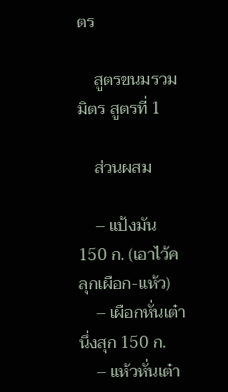ตร

    สูตรขนมรวมมิตร สูตรที่ 1

    ส่วนผสม

    – แป้งมัน 150 ก. (เอาไว้คลุกเผือก-แห้ว)
    – เผือกหั่นเต๋านึ่งสุก 150 ก.
    – แห้วหั่นเต๋า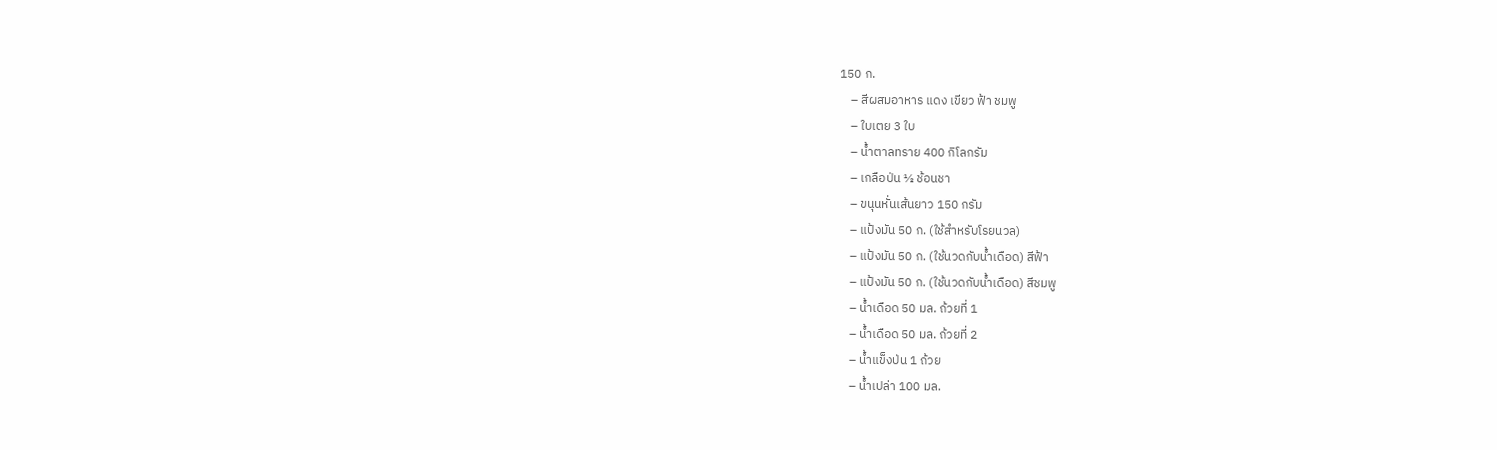150 ก.
    – สีผสมอาหาร แดง เขียว ฟ้า ชมพู
    – ใบเตย 3 ใบ
    – น้ำตาลทราย 400 กิโลกรัม
    – เกลือป่น ½ ช้อนชา
    – ขนุนหั่นเส้นยาว 150 กรัม
    – แป้งมัน 50 ก. (ใช้สำหรับโรยนวล)
    – แป้งมัน 50 ก. (ใช้นวดกับน้ำเดือด) สีฟ้า
    – แป้งมัน 50 ก. (ใช้นวดกับน้ำเดือด) สีชมพู
    – น้ำเดือด 50 มล. ถ้วยที่ 1
    – น้ำเดือด 50 มล. ถ้วยที่ 2
    – น้ำแข็งป่น 1 ถ้วย
    – น้ำเปล่า 100 มล.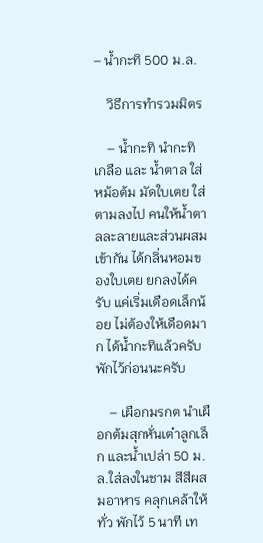– น้ำกะทิ 500 ม.ล.

    วิธีการทำรวมมิตร

    – น้ำกะทิ นำกะทิ เกลือ และ น้ำตาล ใส่หม้อต้ม มัดใบเตย ใส่ตามลงไป คนให้น้ำตาลละลายและส่วนผสมเข้ากัน ได้กลิ่นหอมของใบเตย ยกลงได้ครับ แค่เริ่มเดือดเล็กน้อย ไม่ต้องให้เดือดมาก ได้น้ำกะทิแล้วครับ พักไว้ก่อนนะครับ

    – เผือกมรกต นำเผือกต้มสุกหั่นเต๋าลูกเล็ก และน้ำเปล่า 50 ม.ล.ใส่ลงในชาม สีสีผสมอาหาร คลุกเคล้าให้ทั่ว พักไว้ 5 นาที เท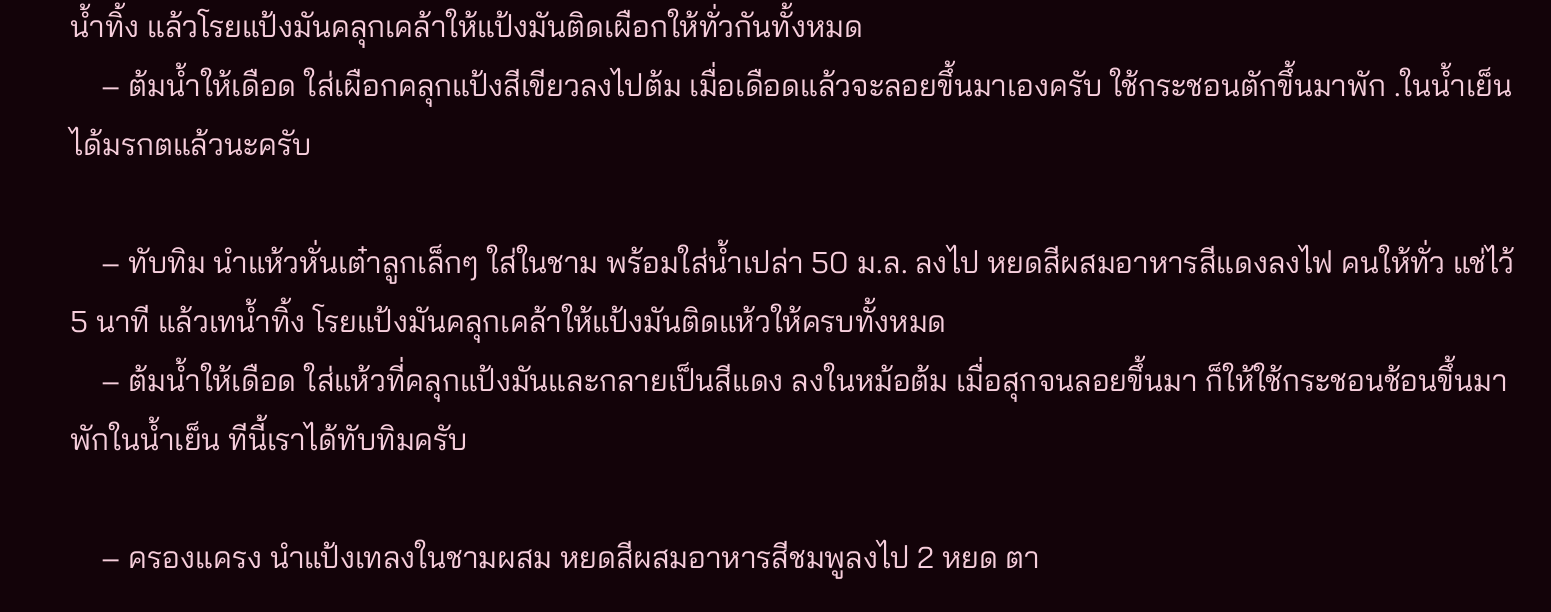น้ำทิ้ง แล้วโรยแป้งมันคลุกเคล้าให้แป้งมันติดเผือกให้ทั่วกันทั้งหมด
    – ต้มน้ำให้เดือด ใส่เผือกคลุกแป้งสีเขียวลงไปต้ม เมื่อเดือดแล้วจะลอยขึ้นมาเองครับ ใช้กระชอนตักขึ้นมาพัก .ในน้ำเย็น ได้มรกตแล้วนะครับ

    – ทับทิม นำแห้วหั่นเต๋าลูกเล็กๆ ใส่ในชาม พร้อมใส่น้ำเปล่า 50 ม.ล. ลงไป หยดสีผสมอาหารสีแดงลงไฟ คนให้ทั่ว แช่ไว้ 5 นาที แล้วเทน้ำทิ้ง โรยแป้งมันคลุกเคล้าให้แป้งมันติดแห้วให้ครบทั้งหมด
    – ต้มน้ำให้เดือด ใส่แห้วที่คลุกแป้งมันและกลายเป็นสีแดง ลงในหม้อต้ม เมื่อสุกจนลอยขึ้นมา ก็ให้ใช้กระชอนช้อนขึ้นมาพักในน้ำเย็น ทีนี้เราได้ทับทิมครับ

    – ครองแครง นำแป้งเทลงในชามผสม หยดสีผสมอาหารสีชมพูลงไป 2 หยด ตา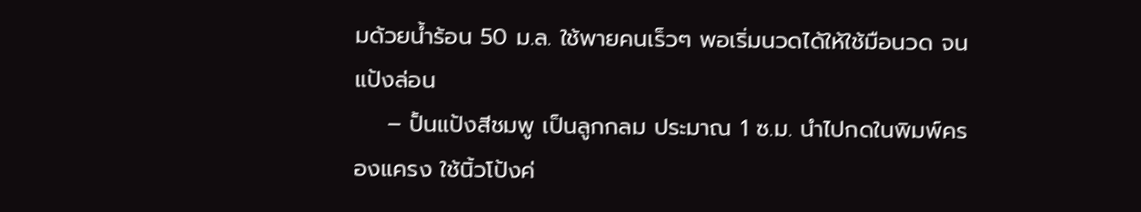มด้วยน้ำร้อน 50 ม.ล. ใช้พายคนเร็วๆ พอเริ่มนวดได้ให้ใช้มือนวด จนแป้งล่อน
    – ปั้นแป้งสีชมพู เป็นลูกกลม ประมาณ 1 ซ.ม. นำไปกดในพิมพ์ครองแครง ใช้นิ้วโป้งค่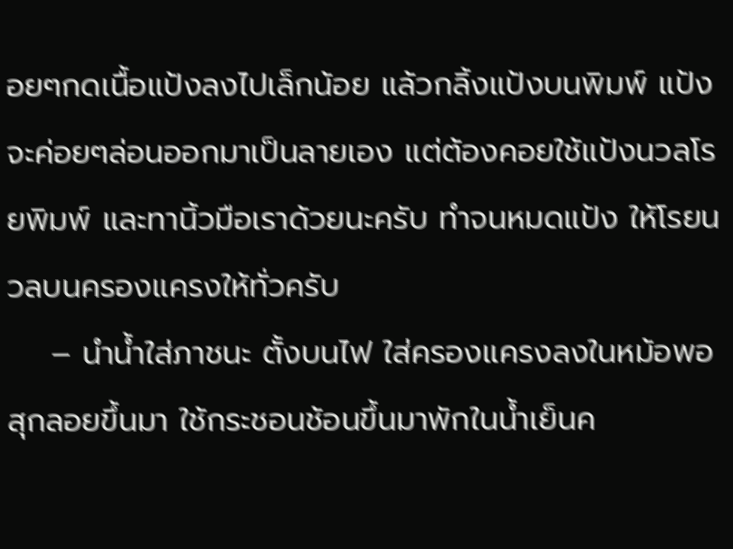อยๆกดเนื้อแป้งลงไปเล็กน้อย แล้วกลิ้งแป้งบนพิมพ์ แป้งจะค่อยๆล่อนออกมาเป็นลายเอง แต่ต้องคอยใช้แป้งนวลโรยพิมพ์ และทานิ้วมือเราด้วยนะครับ ทำจนหมดแป้ง ให้โรยนวลบนครองแครงให้ทั่วครับ
    – นำน้ำใส่ภาชนะ ตั้งบนไฟ ใส่ครองแครงลงในหม้อพอสุกลอยขึ้นมา ใช้กระชอนช้อนขึ้นมาพักในน้ำเย็นค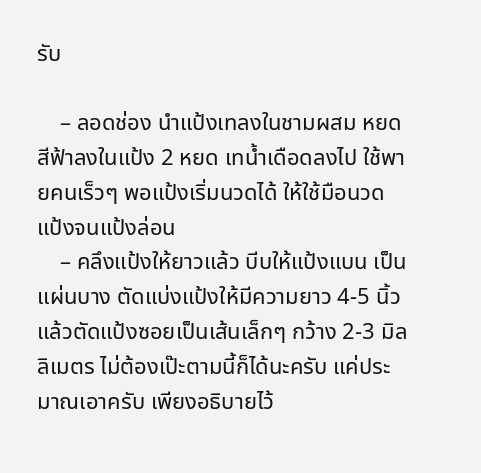รับ

    – ลอดช่อง นำแป้งเทลงในชามผสม หยดสีฟ้าลงในแป้ง 2 หยด เทน้ำเดือดลงไป ใช้พายคนเร็วๆ พอแป้งเริ่มนวดได้ ให้ใช้มือนวดแป้งจนแป้งล่อน
    – คลึงแป้งให้ยาวแล้ว บีบให้แป้งแบน เป็นแผ่นบาง ตัดแบ่งแป้งให้มีความยาว 4-5 นิ้ว แล้วตัดแป้งซอยเป็นเส้นเล็กๆ กว้าง 2-3 มิลลิเมตร ไม่ต้องเป๊ะตามนี้ก็ได้นะครับ แค่ประมาณเอาครับ เพียงอธิบายไว้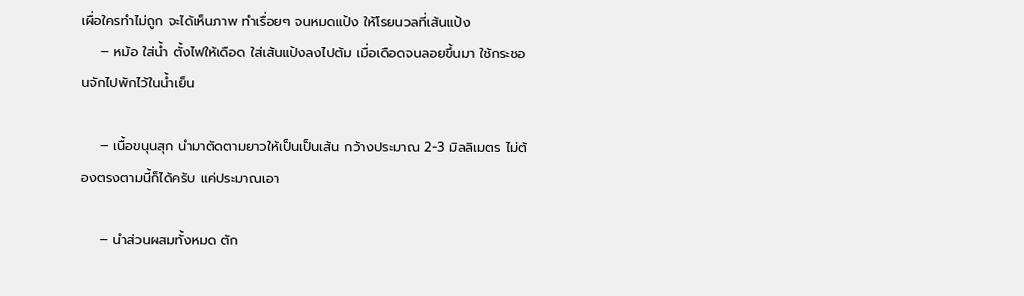เผื่อใครทำไม่ถูก จะได้เห็นภาพ ทำเรื่อยๆ จนหมดแป้ง ให้โรยนวลที่เส้นแป้ง
    – หม้อ ใส่น้ำ ตั้งไฟให้เดือด ใส่เส้นแป้งลงไปต้ม เมื่อเดือดจนลอยขึ้นมา ใช้กระชอนจักไปพักไว้ในน้ำเย็น

    – เนื้อขนุนสุก นำมาตัดตามยาวให้เป็นเป็นเส้น กว้างประมาณ 2-3 มิลลิเมตร ไม่ต้องตรงตามนี้ก็ได้ครับ แค่ประมาณเอา

    – นำส่วนผสมทั้งหมด ตัก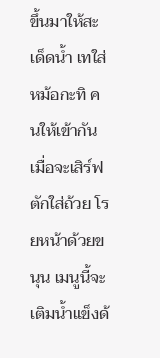ขึ้นมาให้สะเด็ดน้ำ เทใส่หม้อกะทิ คนให้เข้ากัน เมื่อจะเสิร์ฟ ตักใส่ถ้วย โรยหน้าด้วยขนุน เมนูนี้จะเติมน้ำแข็งด้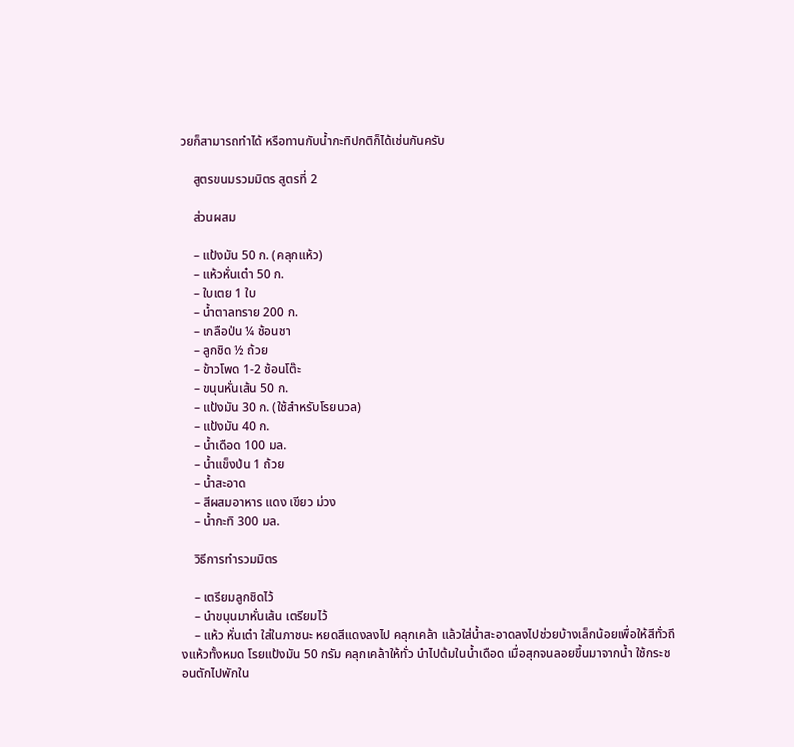วยก็สามารถทำได้ หรือทานกับน้ำกะทิปกติก็ได้เช่นกันครับ

    สูตรขนมรวมมิตร สูตรที่ 2

    ส่วนผสม

    – แป้งมัน 50 ก. (คลุกแห้ว)
    – แห้วหั่นเต๋า 50 ก.
    – ใบเตย 1 ใบ
    – น้ำตาลทราย 200 ก.
    – เกลือป่น ¼ ช้อนชา
    – ลูกชิด ½ ถ้วย
    – ข้าวโพด 1-2 ช้อนโต๊ะ
    – ขนุนหั่นเส้น 50 ก.
    – แป้งมัน 30 ก. (ใช้สำหรับโรยนวล)
    – แป้งมัน 40 ก.
    – น้ำเดือด 100 มล.
    – น้ำแข็งป่น 1 ถ้วย
    – น้ำสะอาด
    – สีผสมอาหาร แดง เขียว ม่วง
    – น้ำกะทิ 300 มล.

    วิธีการทำรวมมิตร

    – เตรียมลูกชิดไว้
    – นำขนุนมาหั่นเส้น เตรียมไว้
    – แห้ว หั่นเต๋า ใส่ในภาชนะ หยดสีแดงลงไป คลุกเคล้า แล้วใส่น้ำสะอาดลงไปช่วยบ้างเล็กน้อยเพื่อให้สีทั่วถึงแห้วทั้งหมด โรยแป้งมัน 50 กรัม คลุกเคล้าให้ทั่ว นำไปต้มในน้ำเดือด เมื่อสุกจนลอยขึ้นมาจากน้ำ ใช้กระชอนตักไปพักใน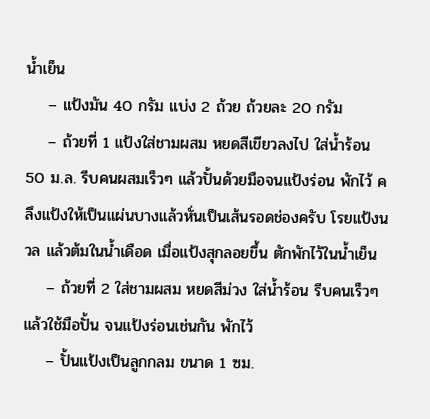น้ำเย็น
    – แป้งมัน 40 กรัม แบ่ง 2 ถ้วย ถ้วยละ 20 กรัม
    – ถ้วยที่ 1 แป้งใส่ชามผสม หยดสีเขียวลงไป ใส่น้ำร้อน 50 ม.ล. รีบคนผสมเร็วๆ แล้วปั้นด้วยมือจนแป้งร่อน พักไว้ คลึงแป้งให้เป็นแผ่นบางแล้วหั่นเป็นเส้นรอดช่องครับ โรยแป้งนวล แล้วต้มในน้ำเดือด เมื่อแป้งสุกลอยขึ้น ตักพักไว้ในน้ำเย็น
    – ถ้วยที่ 2 ใส่ชามผสม หยดสีม่วง ใส่น้ำร้อน รีบคนเร็วๆ แล้วใช้มือปั้น จนแป้งร่อนเช่นกัน พักไว้
    – ปั้นแป้งเป็นลูกกลม ขนาด 1 ซม.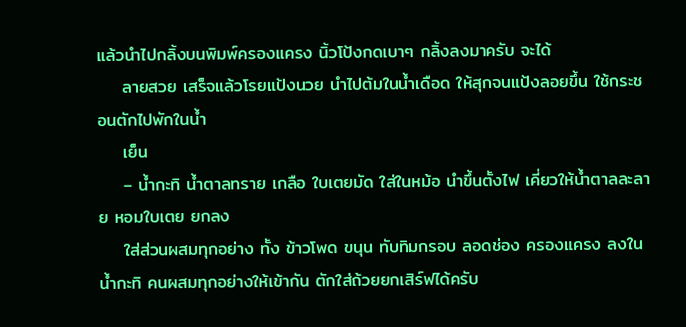แล้วนำไปกลิ้งบนพิมพ์ครองแครง นิ้วโป้งกดเบาๆ กลิ้งลงมาครับ จะได้
    ลายสวย เสร็จแล้วโรยแป้งนวย นำไปต้มในน้ำเดือด ให้สุกจนแป้งลอยขึ้น ใช้กระชอนตักไปพักในน้ำ
    เย็น
    – น้ำกะทิ น้ำตาลทราย เกลือ ใบเตยมัด ใส่ในหม้อ นำขึ้นตั้งไฟ เคี่ยวให้น้ำตาลละลาย หอมใบเตย ยกลง
    ใส่ส่วนผสมทุกอย่าง ทั้ง ข้าวโพด ขนุน ทับทิมกรอบ ลอดช่อง ครองแครง ลงในน้ำกะทิ คนผสมทุกอย่างให้เข้ากัน ตักใส่ถ้วยยกเสิร์ฟได้ครับ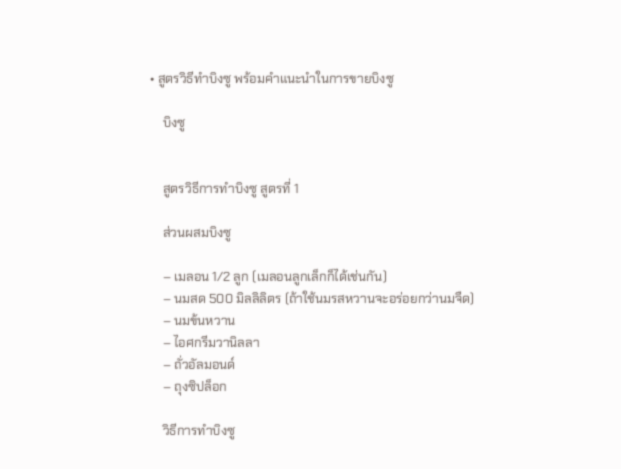• สูตรวิธีทำบิงซู พร้อมคำแนะนำในการขายบิงซู

    บิงซู


    สูตรวิธีการทำบิงซู สูตรที่ 1

    ส่วนผสมบิงซู

    – เมลอน 1/2 ลูก (เมลอนลูกเล็กก็ได้เช่นกัน)
    – นมสด 500 มิลลิลิตร (ถ้าใช้นมรสหวานจะอร่อยกว่านมจืด)
    – นมข้นหวาน
    – ไอศกรีมวานิลลา
    – ถั่วอัลมอนด์
    – ถุงซิปล็อก

    วิธีการทำบิงซู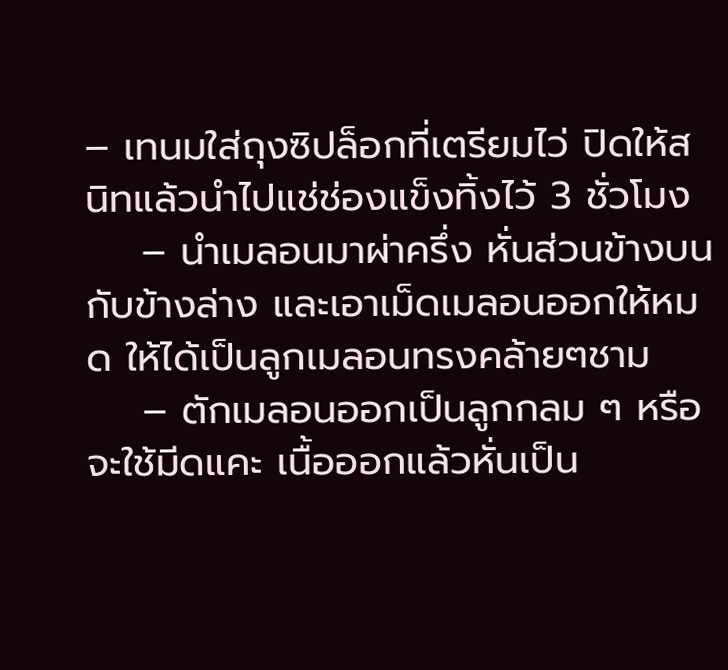– เทนมใส่ถุงซิปล็อกที่เตรียมไว่ ปิดให้สนิทแล้วนำไปแช่ช่องแข็งทิ้งไว้ 3 ชั่วโมง
    – นำเมลอนมาผ่าครึ่ง หั่นส่วนข้างบนกับข้างล่าง และเอาเม็ดเมลอนออกให้หมด ให้ได้เป็นลูกเมลอนทรงคล้ายๆชาม
    – ตักเมลอนออกเป็นลูกกลม ๆ หรือจะใช้มีดแคะ เนื้อออกแล้วหั่นเป็น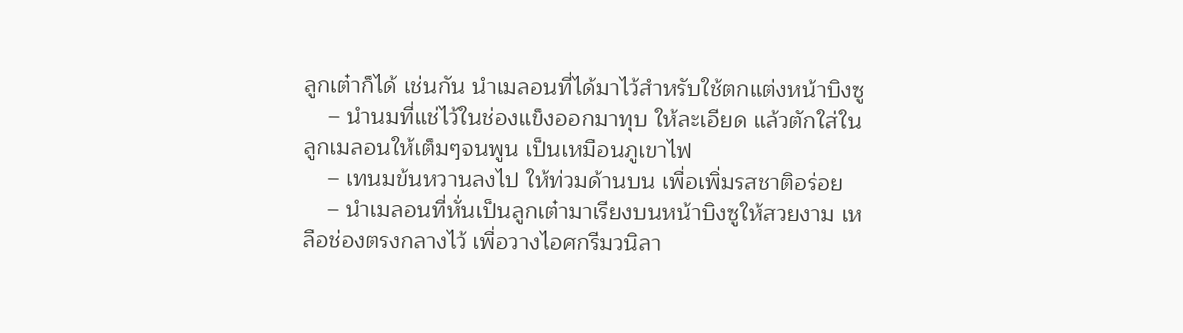ลูกเต๋าก็ได้ เช่นกัน นำเมลอนที่ได้มาไว้สำหรับใช้ตกแต่งหน้าบิงซู
    – นำนมที่แช่ไว้ในช่องแข็งออกมาทุบ ให้ละเอียด แล้วตักใส่ในลูกเมลอนให้เต็มๆจนพูน เป็นเหมือนภูเขาไฟ
    – เทนมข้นหวานลงไป ให้ท่วมด้านบน เพื่อเพิ่มรสชาติอร่อย
    – นำเมลอนที่หั่นเป็นลูกเต๋ามาเรียงบนหน้าบิงซูให้สวยงาม เหลือช่องตรงกลางไว้ เพื่อวางไอศกรีมวนิลา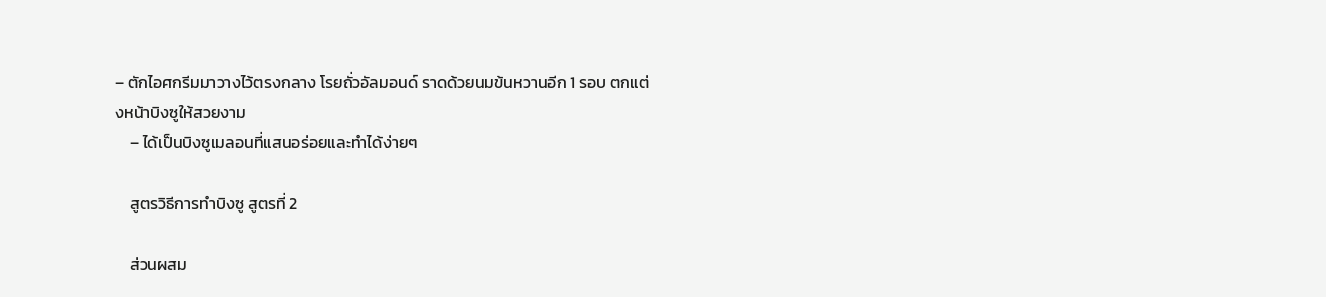– ตักไอศกรีมมาวางไว้ตรงกลาง โรยถั่วอัลมอนด์ ราดด้วยนมข้นหวานอีก 1 รอบ ตกแต่งหน้าบิงซูให้สวยงาม
    – ได้เป็นบิงซูเมลอนที่แสนอร่อยและทำได้ง่ายๆ

    สูตรวิธีการทำบิงซู สูตรที่ 2

    ส่วนผสม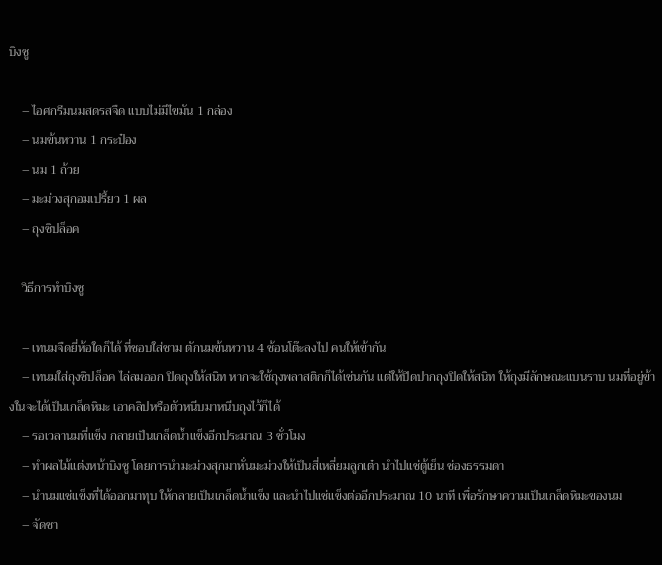บิงซู

    – ไอศกรีมนมสดรสจืด แบบไม่มีไขมัน 1 กล่อง
    – นมข้นหวาน 1 กระป๋อง
    – นม 1 ถ้วย
    – มะม่วงสุกอมเปรี้ยว 1 ผล
    – ถุงซิปล็อค

    วิธีการทำบิงซู

    – เทนมจืดยี่ห้อใดก็ได้ ที่ชอบใส่ชาม ตักนมข้นหวาน 4 ช้อนโต๊ะลงไป คนให้เข้ากัน
    – เทนมใส่ถุงซิปล็อค ไล่ลมออก ปิดถุงให้สนิท หากจะใช้ถุงพลาสติกก็ได้เช่นกัน แต่ให้ปิดปากถุงปิดให้สนิท ให้ถุงมีลักษณะแบนราบ นมที่อยู่ข้างในจะได้เป็นเกล็ดหิมะ เอาคลิปหรือตัวหนีบมาหนีบถุงไว้ก็ได้
    – รอเวลานมที่แข็ง กลายเป็นเกล็ดน้ำแข็งอีกประมาณ 3 ชั่วโมง
    – ทำผลไม้แต่งหน้าบิงซู โดยการนำมะม่วงสุกมาหั่นมะม่วงให้เป็นสี่เหลี่ยมลูกเต๋า นำไปแช่ตู้เย็น ช่องธรรมดา
    – นำนมแช่แข็งที่ได้ออกมาทุบ ให้กลายเป็นเกล็ดน้ำแข็ง และนำไปแช่แข็งต่ออีกประมาณ 10 นาที เพื่อรักษาความเป็นเกล็ดหิมะของนม
    – จัดชา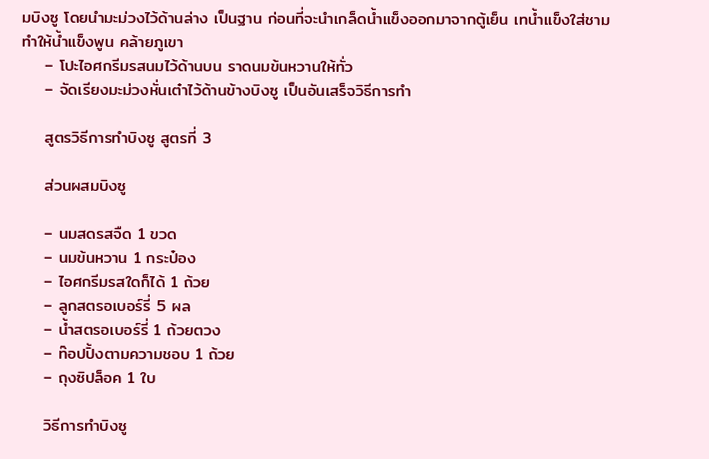มบิงซู โดยนำมะม่วงไว้ด้านล่าง เป็นฐาน ก่อนที่จะนำเกล็ดน้ำแข็งออกมาจากตู้เย็น เทน้ำแข็งใส่ชาม ทำให้น้ำแข็งพูน คล้ายภูเขา
    – โปะไอศกรีมรสนมไว้ด้านบน ราดนมข้นหวานให้ทั่ว
    – จัดเรียงมะม่วงหั่นเต๋าไว้ด้านข้างบิงซู เป็นอันเสร็จวิธีการทำ

    สูตรวิธีการทำบิงซู สูตรที่ 3

    ส่วนผสมบิงซู

    – นมสดรสจืด 1 ขวด
    – นมข้นหวาน 1 กระป๋อง
    – ไอศกรีมรสใดก็ได้ 1 ถ้วย
    – ลูกสตรอเบอร์รี่ 5 ผล
    – น้ำสตรอเบอร์รี่ 1 ถ้วยตวง
    – ท๊อปปิ้งตามความชอบ 1 ถ้วย
    – ถุงซิปล็อค 1 ใบ

    วิธีการทำบิงซู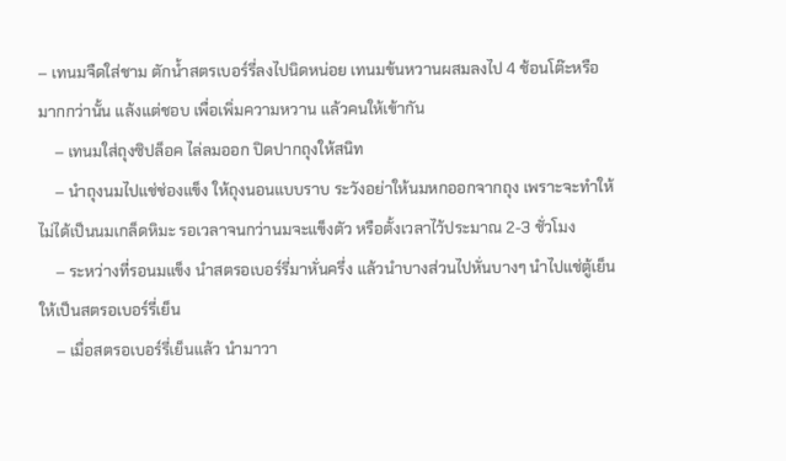– เทนมจืดใส่ชาม ตักน้ำสตรเบอร์รี่ลงไปนิดหน่อย เทนมข้นหวานผสมลงไป 4 ช้อนโต๊ะหรือมากกว่านั้น แล้งแต่ชอบ เพื่อเพิ่มความหวาน แล้วคนให้เข้ากัน
    – เทนมใส่ถุงซิปล็อค ไล่ลมออก ปิดปากถุงให้สนิท
    – นำถุงนมไปแช่ช่องแข็ง ให้ถุงนอนแบบราบ ระวังอย่าให้นมหกออกจากถุง เพราะจะทำให้ไม่ได้เป็นนมเกล็ดหิมะ รอเวลาจนกว่านมจะแข็งตัว หรือตั้งเวลาไว้ประมาณ 2-3 ชั่วโมง
    – ระหว่างที่รอนมแข็ง นำสตรอเบอร์รี่มาหั่นครึ่ง แล้วนำบางส่วนไปหั่นบางๆ นำไปแช่ตู้เย็นให้เป็นสตรอเบอร์รี่เย็น
    – เมื่อสตรอเบอร์รี่เย็นแล้ว นำมาวา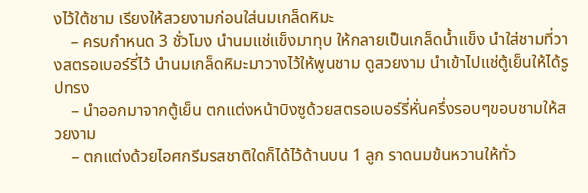งไว้ใต้ชาม เรียงให้สวยงามก่อนใส่นมเกล็ดหิมะ
    – ครบกำหนด 3 ชั่วโมง นำนมแช่แข็งมาทุบ ให้กลายเป็นเกล็ดน้ำแข็ง นำใส่ชามที่วางสตรอเบอร์รี่ไว้ นำนมเกล็ดหิมะมาวางไว้ให้พูนชาม ดูสวยงาม นำเข้าไปแช่ตู้เย็นให้ได้รูปทรง
    – นำออกมาจากตู้เย็น ตกแต่งหน้าบิงซูด้วยสตรอเบอร์รี่หั่นครึ่งรอบๆขอบชามให้สวยงาม
    – ตกแต่งด้วยไอศกรีมรสชาติใดก็ได้ไว้ด้านบน 1 ลูก ราดนมข้นหวานให้ทั่ว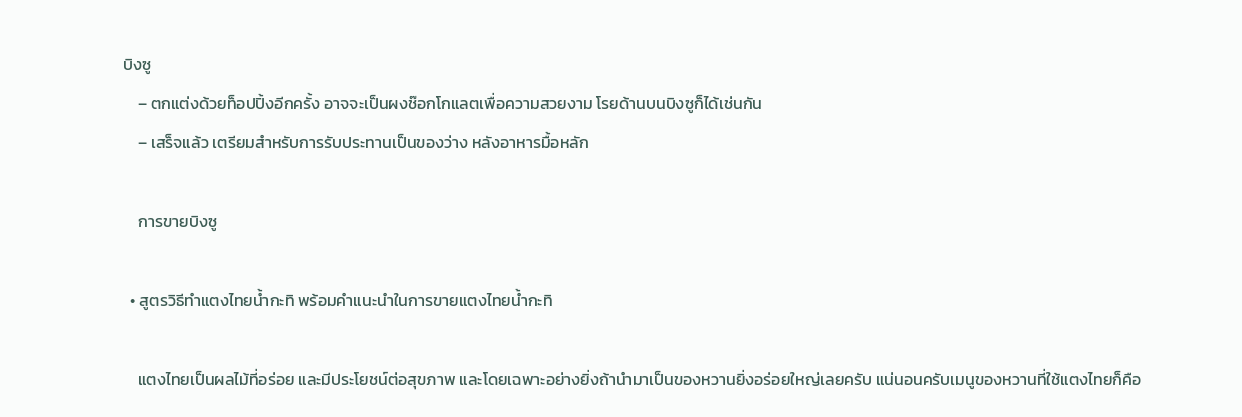บิงซู
    – ตกแต่งด้วยท็อปปิ้งอีกครั้ง อาจจะเป็นผงช๊อกโกแลตเพื่อความสวยงาม โรยด้านบนบิงซูก็ได้เช่นกัน
    – เสร็จแล้ว เตรียมสำหรับการรับประทานเป็นของว่าง หลังอาหารมื้อหลัก

    การขายบิงซู

  • สูตรวิธีทำแตงไทยน้ำกะทิ พร้อมคำแนะนำในการขายแตงไทยน้ำกะทิ

    แตงไทยเป็นผลไม้ที่อร่อย และมีประโยชน์ต่อสุขภาพ และโดยเฉพาะอย่างยิ่งถ้านำมาเป็นของหวานยิ่งอร่อยใหญ่เลยครับ แน่นอนครับเมนูของหวานที่ใช้แตงไทยก็คือ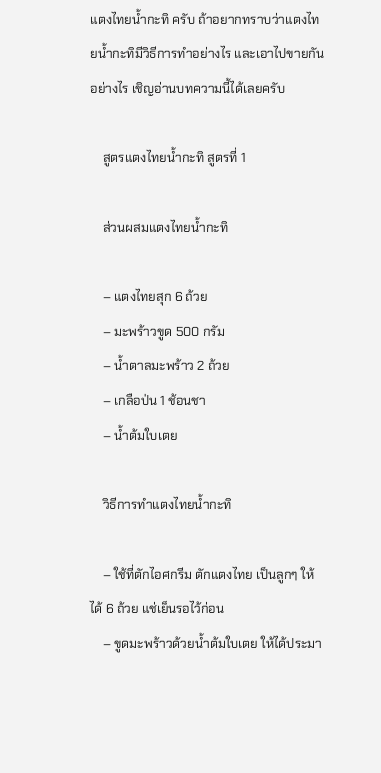แตงไทยน้ำกะทิ ครับ ถ้าอยากทราบว่าแตงไทยน้ำกะทิมีวิธีการทำอย่างไร และเอาไปขายกันอย่างไร เชิญอ่านบทความนี้ได้เลยครับ

    สูตรแตงไทยน้ำกะทิ สูตรที่ 1

    ส่วนผสมแตงไทยน้ำกะทิ

    – แตงไทยสุก 6 ถ้วย
    – มะพร้าวขูด 500 กรัม
    – น้ำตาลมะพร้าว 2 ถ้วย
    – เกลือป่น 1 ช้อนชา
    – น้ำต้มใบเตย

    วิธีการทำแตงไทยน้ำกะทิ

    – ใช้ที่ตักไอศกรีม ตักแตงไทย เป็นลูกๆ ให้ได้ 6 ถ้วย แช่เย็นรอไว้ก่อน
    – ขูดมะพร้าวด้วยน้ำต้มใบเตย ให้ได้ประมา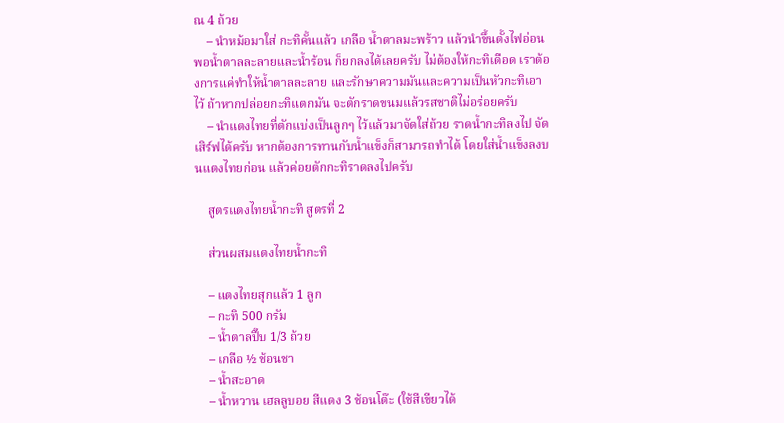ณ 4 ถ้วย
    – นำหม้อมาใส่ กะทิคั้นแล้ว เกลือ น้ำตาลมะพร้าว แล้วนำขึ้นตั้งไฟอ่อน พอน้ำตาลละลายและน้ำร้อน ก็ยกลงได้เลยครับ ไม่ต้องให้กะทิเดือด เราต้องการแค่ทำให้น้ำตาลละลาย และรักษาความมันและความเป็นหัวกะทิเอาไว้ ถ้าหากปล่อยกะทิแตกมัน จะตักราดขนมแล้วรสชาติไม่อร่อยครับ
    – นำแตงไทยที่ตักแบ่งเป็นลูกๆ ไว้แล้วมาจัดใส่ถ้วย ราดน้ำกะทิลงไป จัดเสิร์ฟได้ครับ หากต้องการทานกับน้ำแข็งก็สามารถทำได้ โดยใส่น้ำแข็งลงบนแตงไทยก่อน แล้วค่อยตักกะทิราดลงไปครับ

    สูตรแตงไทยน้ำกะทิ สูตรที่ 2

    ส่วนผสมแตงไทยน้ำกะทิ

    – แตงไทยสุกแล้ว 1 ลูก
    – กะทิ 500 กรัม
    – น้ำตาลปี๊บ 1/3 ถ้วย
    – เกลือ ½ ช้อนชา
    – น้ำสะอาด
    – น้ำหวาน เฮลลูบอย สีแดง 3 ช้อนโต๊ะ (ใช้สีเขียวได้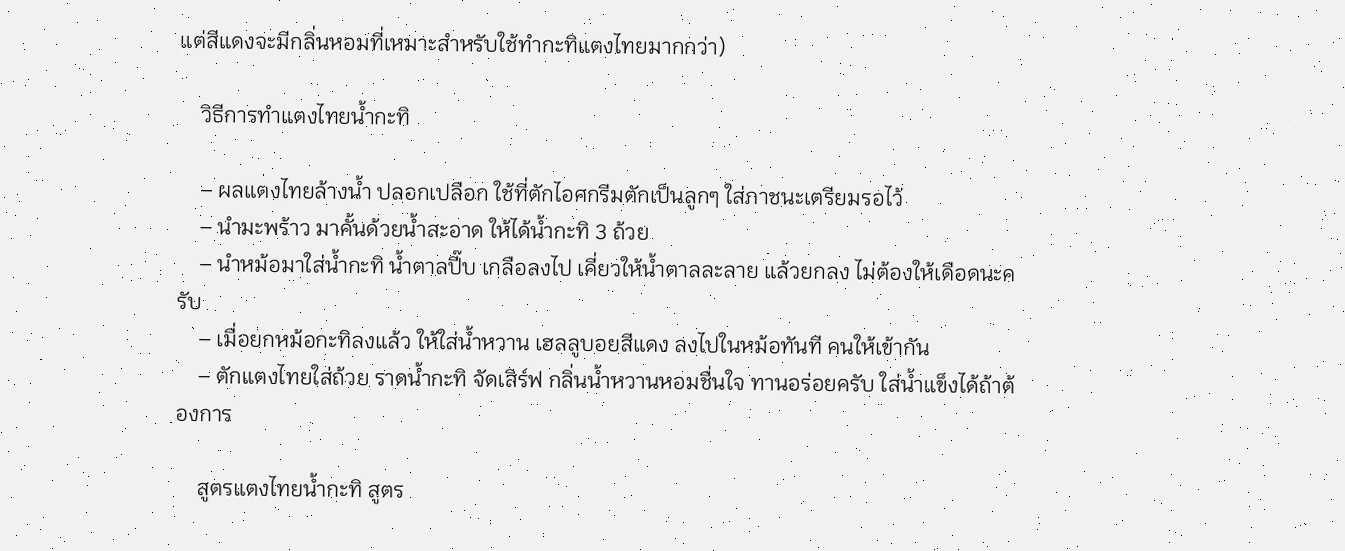แต่สีแดงจะมีกลิ่นหอมที่เหมาะสำหรับใช้ทำกะทิแตงไทยมากกว่า)

    วิธีการทำแตงไทยน้ำกะทิ

    – ผลแตงไทยล้างน้ำ ปลอกเปลือก ใช้ที่ตักไอศกรีมตักเป็นลูกๆ ใส่ภาชนะเตรียมรอไว้
    – นำมะพร้าว มาคั้นด้วยน้ำสะอาด ให้ได้น้ำกะทิ 3 ถ้วย
    – นำหม้อมาใส่น้ำกะทิ น้ำตาลปี๊บ เกลือลงไป เคี่ยวให้น้ำตาลละลาย แล้วยกลง ไม่ต้องให้เดือดนะครับ
    – เมื่อยกหม้อกะทิลงแล้ว ให้ใส่น้ำหวาน เฮลลูบอยสีแดง ลงไปในหม้อทันที คนให้เข้ากัน
    – ตักแตงไทยใส่ถ้วย ราดน้ำกะทิ จัดเสิร์ฟ กลิ่นน้ำหวานหอมชื่นใจ ทานอร่อยครับ ใส่น้ำแข็งได้ถ้าต้องการ

    สูตรแตงไทยน้ำกะทิ สูตร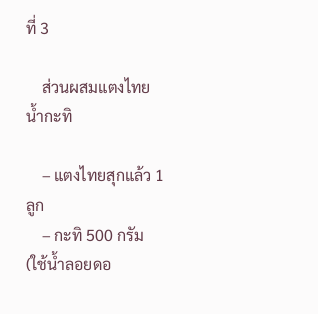ที่ 3

    ส่วนผสมแตงไทยน้ำกะทิ

    – แตงไทยสุกแล้ว 1 ลูก
    – กะทิ 500 กรัม (ใช้น้ำลอยดอ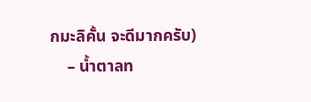กมะลิคั้น จะดีมากครับ)
    – น้ำตาลท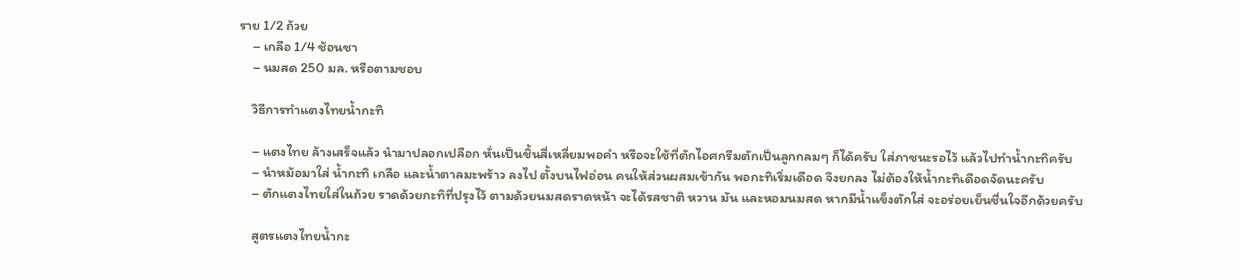ราย 1/2 ถ้วย
    – เกลือ 1/4 ช้อนชา
    – นมสด 250 มล. หรือตามชอบ

    วิธีการทำแตงไทยน้ำกะทิ

    – แตงไทย ล้างเสร็จแล้ว นำมาปลอกเปลือก หั่นเป็นชิ้นสี่เหลี่ยมพอคำ หรือจะใช้ที่ตักไอศกรีมตักเป็นลูกกลมๆ ก็ได้ครับ ใส่ภาชนะรอไว้ แล้วไปทำน้ำกะทิครับ
    – นำหม้อมาใส่ น้ำกะทิ เกลือ และน้ำตาลมะพร้าว ลงไป ตั้งบนไฟอ่อน คนให้ส่วนผสมเข้ากัน พอกะทิเริ่มเดือด จึงยกลง ไม่ต้องให้น้ำกะทิเดือดจัดนะครับ
    – ตักแตงไทยใส่ในถ้วย ราดด้วยกะทิที่ปรุงไว้ ตามด้วยนมสดราดหน้า จะได้รสชาติ หวาน มัน และหอมนมสด หากมีน้ำแข็งตักใส่ จะอร่อยเย็นชื่นใจอีกด้วยครับ

    สูตรแตงไทยน้ำกะ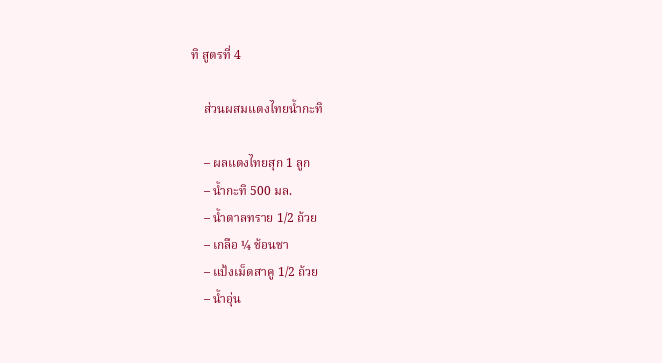ทิ สูตรที่ 4

    ส่วนผสมแตงไทยน้ำกะทิ

    – ผลแตงไทยสุก 1 ลูก
    – น้ำกะทิ 500 มล.
    – น้ำตาลทราย 1/2 ถ้วย
    – เกลือ ¼ ช้อนชา
    – แป้งเม็ดสาคู 1/2 ถ้วย
    – น้ำอุ่น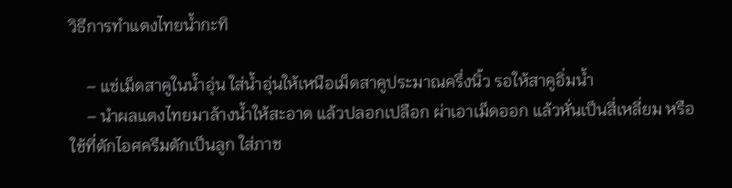วิธีการทำแตงไทยน้ำกะทิ

    – แช่เม็ดสาคูในน้ำอุ่น ใส่น้ำอุ่นให้เหนือเม็ดสาคูประมาณครึ่งนิ้ว รอให้สาคูอิ่มน้ำ
    – นำผลแตงไทยมาล้างน้ำให้สะอาด แล้วปลอกเปลือก ผ่าเอาเม็ดออก แล้วหั่นเป็นสี่เหลี่ยม หรือใช้ที่ตักไอศครีมตักเป็นลูก ใส่ภาช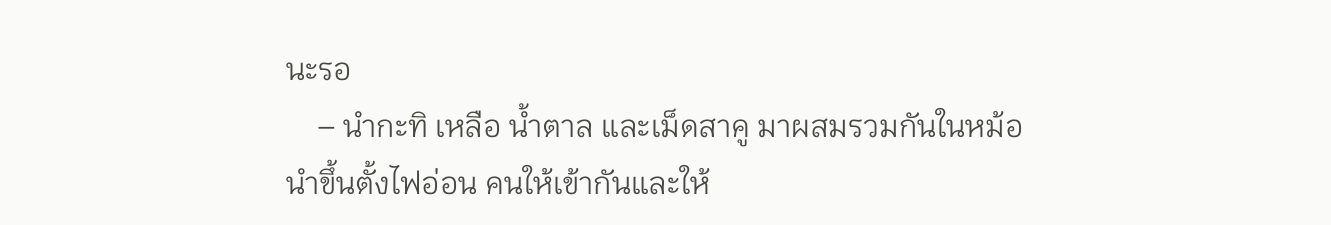นะรอ
    – นำกะทิ เหลือ น้ำตาล และเม็ดสาคู มาผสมรวมกันในหม้อ นำขึ้นตั้งไฟอ่อน คนให้เข้ากันและให้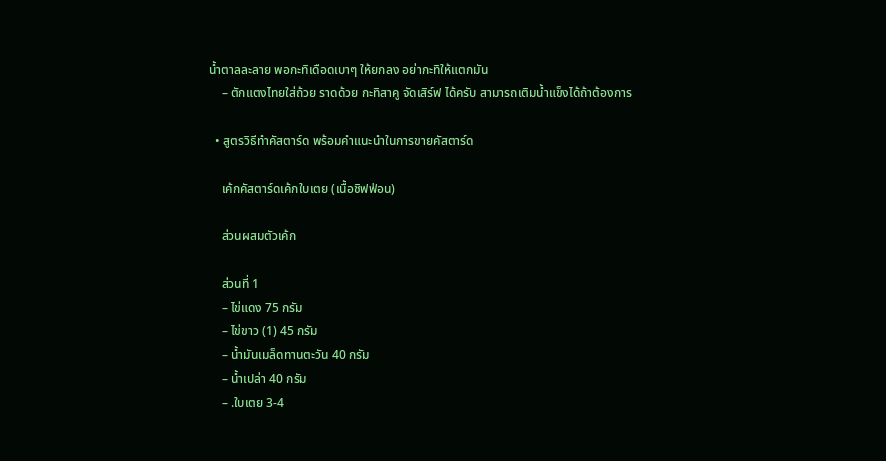น้ำตาลละลาย พอกะทิเดือดเบาๆ ให้ยกลง อย่ากะทิให้แตกมัน
    – ตักแตงไทยใส่ถ้วย ราดด้วย กะทิสาคู จัดเสิร์ฟ ได้ครับ สามารถเติมน้ำแข็งได้ถ้าต้องการ

  • สูตรวิธีทำคัสตาร์ด พร้อมคำแนะนำในการขายคัสตาร์ด

    เค้กคัสตาร์ดเค้กใบเตย (เนื้อชิฟฟ่อน)

    ส่วนผสมตัวเค้ก

    ส่วนที่ 1
    – ไข่แดง 75 กรัม
    – ไข่ขาว (1) 45 กรัม
    – น้ำมันเมล็ดทานตะวัน 40 กรัม
    – น้ำเปล่า 40 กรัม
    – .ใบเตย 3-4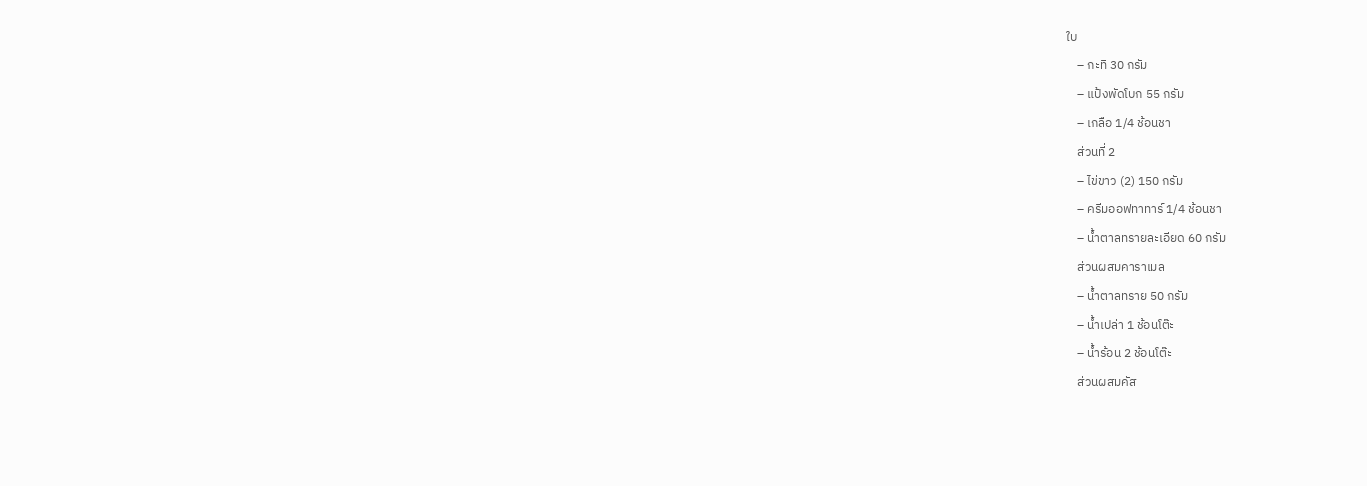ใบ
    – กะทิ 30 กรัม
    – แป้งพัดโบก 55 กรัม
    – เกลือ 1/4 ช้อนชา
    ส่วนที่ 2
    – ไข่ขาว (2) 150 กรัม
    – ครีมออฟทาทาร์ 1/4 ช้อนชา
    – น้ำตาลทรายละเอียด 60 กรัม
    ส่วนผสมคาราเมล
    – น้ำตาลทราย 50 กรัม
    – น้ำเปล่า 1 ช้อนโต๊ะ
    – น้ำร้อน 2 ช้อนโต๊ะ
    ส่วนผสมคัส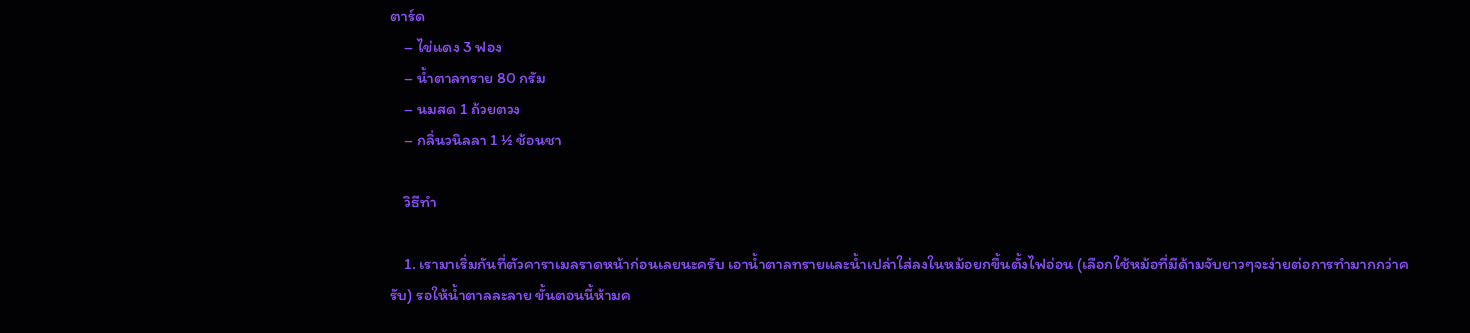ตาร์ด
    – ไข่แดง 3 ฟอง
    – น้ำตาลทราย 80 กรัม
    – นมสด 1 ถ้วยตวง
    – กลิ่นวนิลลา 1 ½ ช้อนชา

    วิธีทำ

    1. เรามาเริ่มกันที่ตัวคาราเมลราดหน้าก่อนเลยนะครับ เอาน้ำตาลทรายและน้ำเปล่าใส่ลงในหม้อยกขึ้นตั้งไฟอ่อน (เลือกใช้หม้อที่มีด้ามจับยาวๆจะง่ายต่อการทำมากกว่าครับ) รอให้น้ำตาลละลาย ขั้นตอนนี้ห้ามค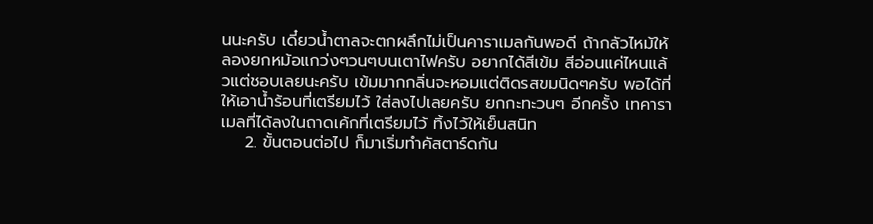นนะครับ เดี๋ยวน้ำตาลจะตกผลึกไม่เป็นคาราเมลกันพอดี ถ้ากลัวไหม้ให้ลองยกหม้อแกว่งๆวนๆบนเตาไฟครับ อยากได้สีเข้ม สีอ่อนแค่ไหนแล้วแต่ชอบเลยนะครับ เข้มมากกลิ่นจะหอมแต่ติดรสขมนิดๆครับ พอได้ที่ให้เอาน้ำร้อนที่เตรียมไว้ ใส่ลงไปเลยครับ ยกกะทะวนๆ อีกครั้ง เทคาราเมลที่ได้ลงในถาดเค้กที่เตรียมไว้ ทิ้งไว้ให้เย็นสนิท
    2. ขั้นตอนต่อไป ก็มาเริ่มทำคัสตาร์ดกัน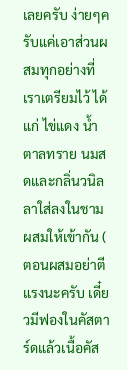เลยครับ ง่ายๆครับแค่เอาส่วนผสมทุกอย่างที่เราเตรียมไว้ ได้แก่ ไข่แดง น้ำตาลทราย นมสดและกลิ่นวนิลลาใส่ลงในชาม ผสมให้เข้ากัน ( ตอนผสมอย่าตีแรงนะครับ เดี๋ยวมีฟองในคัสตาร์ดแล้วเนื้อคัส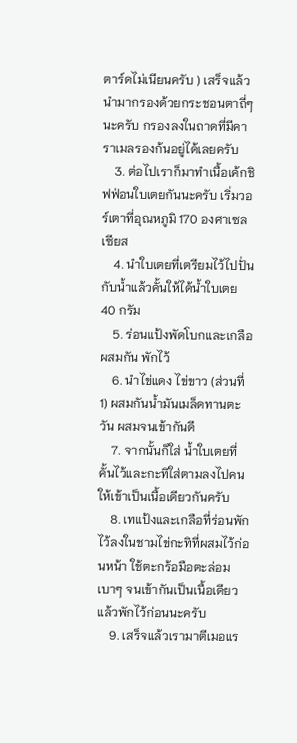ตาร์ดไม่เนียนครับ ) เสร็จแล้วนำมากรองด้วยกระชอนตาถี่ๆนะครับ กรองลงในถาดที่มีคาราเมลรองก้นอยู่ได้เลยครับ
    3. ต่อไปเราก็มาทำเนื้อเค้กชิฟฟ่อนใบเตยกันนะครับ เริ่มวอร์เตาที่อุณหภูมิ 170 องศาเซลเซียส
    4. นำใบเตยที่เตรียมไว้ไปปั่นกับน้ำแล้วคั้นให้ได้น้ำใบเตย 40 กรัม
    5. ร่อนแป้งพัดโบกและเกลือผสมกัน พักไว้
    6. นำไข่แดง ไข่ขาว (ส่วนที่ 1) ผสมกันน้ำมันเมล็ดทานตะวัน ผสมจนเข้ากันดี
    7. จากนั้นก็ใส่ น้ำใบเตยที่คั้นไว้และกะทิใส่ตามลงไปคนให้เข้าเป็นเนื้อเดียวกันครับ
    8. เทแป้งและเกลือที่ร่อนพักไว้ลงในชามไข่กะทิที่ผสมไว้ก่อนหน้า ใช้ตะกร้อมือตะล่อมเบาๆ จนเข้ากันเป็นเนื้อเดียวแล้วพักไว้ก่อนนะครับ
    9. เสร็จแล้วเรามาตีเมอแร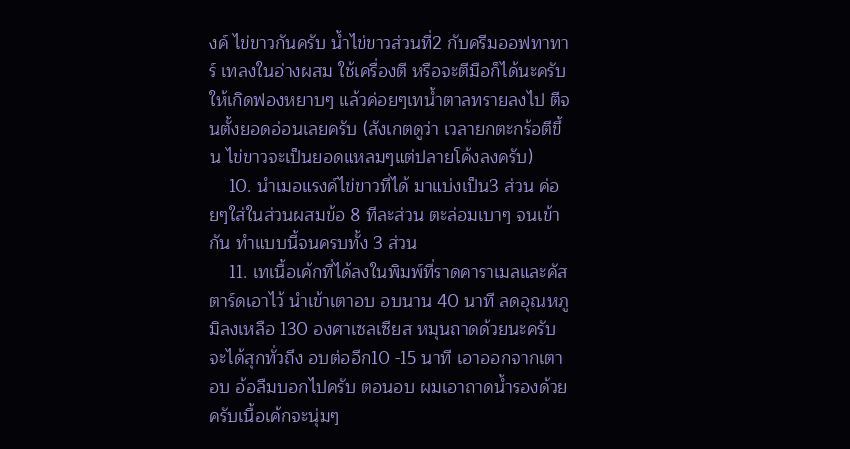งค์ ไข่ขาวกันครับ น้ำไข่ขาวส่วนที่2 กับครีมออฟทาทาร์ เทลงในอ่างผสม ใช้เครื่องตี หรือจะตีมือก็ได้นะครับ ให้เกิดฟองหยาบๆ แล้วค่อยๆเทน้ำตาลทรายลงไป ตีจนตั้งยอดอ่อนเลยครับ (สังเกตดูว่า เวลายกตะกร้อตีขึ้น ไข่ขาวจะเป็นยอดแหลมๆแต่ปลายโค้งลงครับ)
    10. นำเมอแรงค์ไข่ขาวที่ได้ มาแบ่งเป็น3 ส่วน ค่อยๆใส่ในส่วนผสมข้อ 8 ทีละส่วน ตะล่อมเบาๆ จนเข้ากัน ทำแบบนี้จนครบทั้ง 3 ส่วน
    11. เทเนื้อเค้กที่ได้ลงในพิมพ์ที่ราดคาราเมลและคัสตาร์ดเอาไว้ นำเข้าเตาอบ อบนาน 40 นาที ลดอุณหภูมิลงเหลือ 130 องศาเซลเซียส หมุนถาดด้วยนะครับจะได้สุกทั่วถึง อบต่ออีก10 -15 นาที เอาออกจากเตาอบ อ้อลืมบอกไปครับ ตอนอบ ผมเอาถาดน้ำรองด้วยครับเนื้อเค้กจะนุ่มๆ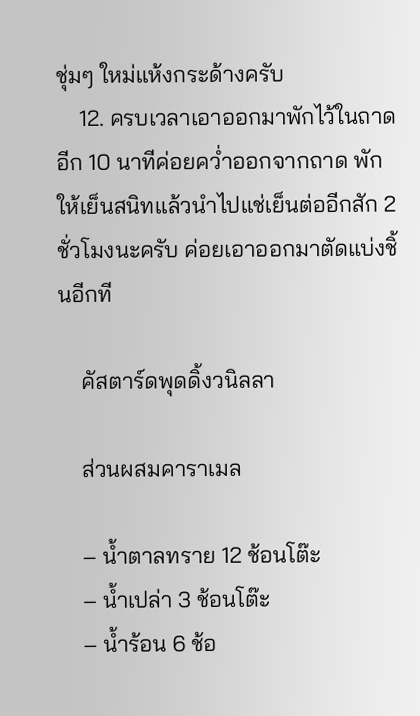ชุ่มๆ ใหม่แห้งกระด้างครับ
    12. ครบเวลาเอาออกมาพักไว้ในถาดอีก 10 นาทีค่อยคว่ำออกจากถาด พักให้เย็นสนิทแล้วนำไปแช่เย็นต่ออีกสัก 2 ชั่วโมงนะครับ ค่อยเอาออกมาตัดแบ่งชิ้นอีกที

    คัสตาร์ดพุดดิ้งวนิลลา

    ส่วนผสมคาราเมล

    – น้ำตาลทราย 12 ช้อนโต๊ะ
    – น้ำเปล่า 3 ช้อนโต๊ะ
    – น้ำร้อน 6 ช้อ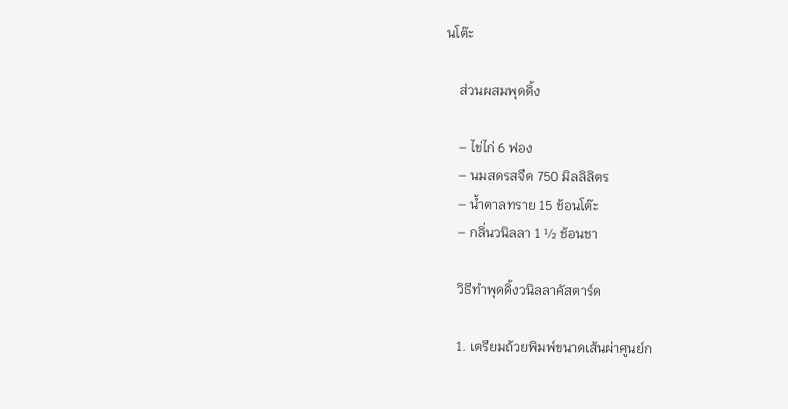นโต๊ะ

    ส่วนผสมพุดดิ้ง

    – ไข่ไก่ 6 ฟอง
    – นมสดรสจืด 750 มิลลิลิตร
    – น้ำตาลทราย 15 ช้อนโต๊ะ
    – กลิ่นวนิลลา 1 ½ ช้อนชา

    วิธีทำพุดดิ้งวนิลลาคัสตาร์ด

    1. เตรียมถ้วยพิมพ์ขนาดเส้นผ่าศูนย์ก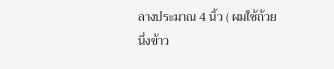ลางประมาณ 4 นิ้ว ( ผมใช้ถ้วยนึ่งข้าว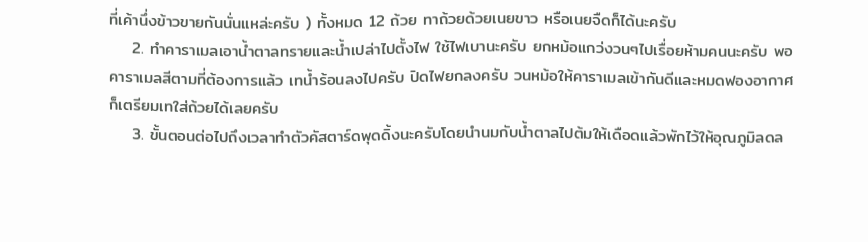ที่เค้านึ่งข้าวขายกันนั่นแหล่ะครับ ) ทั้งหมด 12 ถ้วย ทาถ้วยด้วยเนยขาว หรือเนยจืดก็ได้นะครับ
    2. ทำคาราเมลเอาน้ำตาลทรายและน้ำเปล่าไปตั้งไฟ ใช้ไฟเบานะครับ ยกหม้อแกว่งวนๆไปเรื่อยห้ามคนนะครับ พอคาราเมลสีตามที่ต้องการแล้ว เทน้ำร้อนลงไปครับ ปิดไฟยกลงครับ วนหม้อให้คาราเมลเข้ากันดีและหมดฟองอากาศ ก็เตรียมเทใส่ถ้วยได้เลยครับ
    3. ขั้นตอนต่อไปถึงเวลาทำตัวคัสตาร์ดพุดดิ้งนะครับโดยนำนมกับน้ำตาลไปต้มให้เดือดแล้วพักไว้ให้อุณภูมิลดล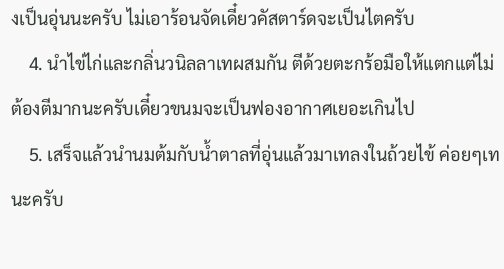งเป็นอุ่นนะครับ ไม่เอาร้อนจัดเดี๋ยวคัสตาร์ดจะเป็นไตครับ
    4. นำไข่ไก่และกลิ่นวนิลลาเทผสมกัน ตีด้วยตะกร้อมือให้แตกแต่ไม่ต้องตีมากนะครับเดี๋ยวขนมจะเป็นฟองอากาศเยอะเกินไป
    5. เสร็จแล้วนำนมต้มกับน้ำตาลที่อุ่นแล้วมาเทลงในถ้วยไข้ ค่อยๆเทนะครับ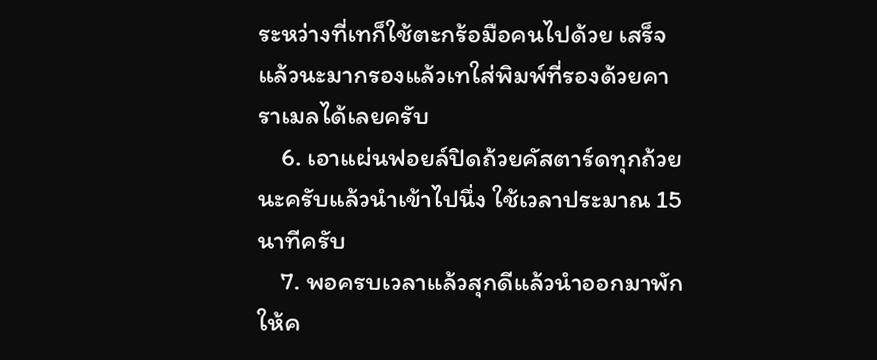ระหว่างที่เทก็ใช้ตะกร้อมือคนไปด้วย เสร็จแล้วนะมากรองแล้วเทใส่พิมพ์ที่รองด้วยคาราเมลได้เลยครับ
    6. เอาแผ่นฟอยล์ปิดถ้วยคัสตาร์ดทุกถ้วยนะครับแล้วนำเข้าไปนึ่ง ใช้เวลาประมาณ 15 นาทีครับ
    7. พอครบเวลาแล้วสุกดีแล้วนำออกมาพักให้ค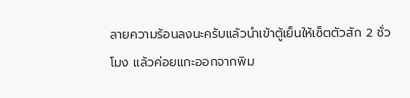ลายความร้อนลงนะครับแล้วนำเข้าตู้เย็นให้เซ็ตตัวสัก 2 ชั่วโมง แล้วค่อยแกะออกจากพิม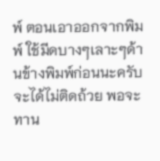พ์ ตอนเอาออกจากพิมพ์ ใช้มีดบางๆเลาะๆด้านข้างพิมพ์ก่อนนะครับ จะได้ไม่ติดถ้วย พอจะทาน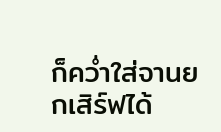ก็คว่ำใส่จานยกเสิร์ฟได้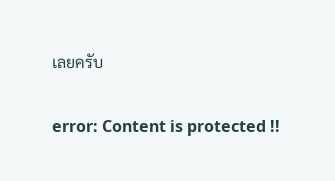เลยครับ

error: Content is protected !!